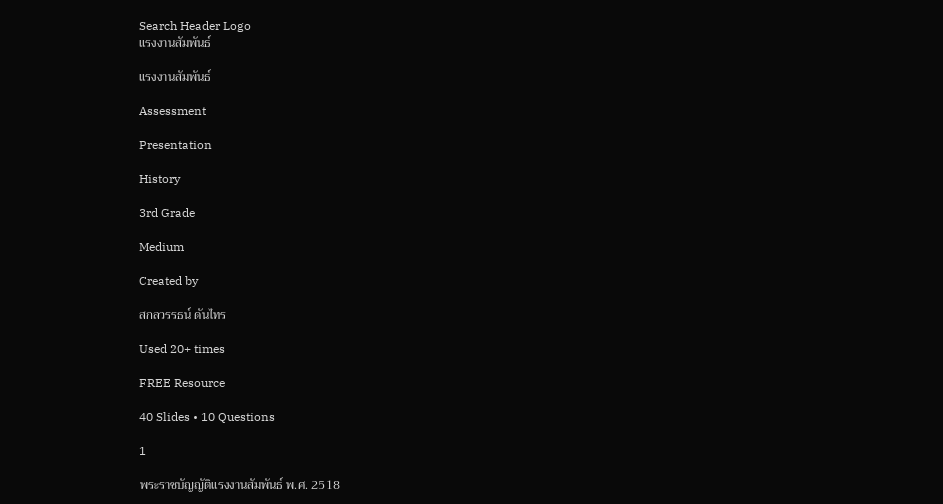Search Header Logo
แรงงานสัมพันธ์

แรงงานสัมพันธ์

Assessment

Presentation

History

3rd Grade

Medium

Created by

สกลวรรธน์ ดันไทร

Used 20+ times

FREE Resource

40 Slides • 10 Questions

1

พระราชบัญญัติแรงงานสัมพันธ์ พ.ศ. 2518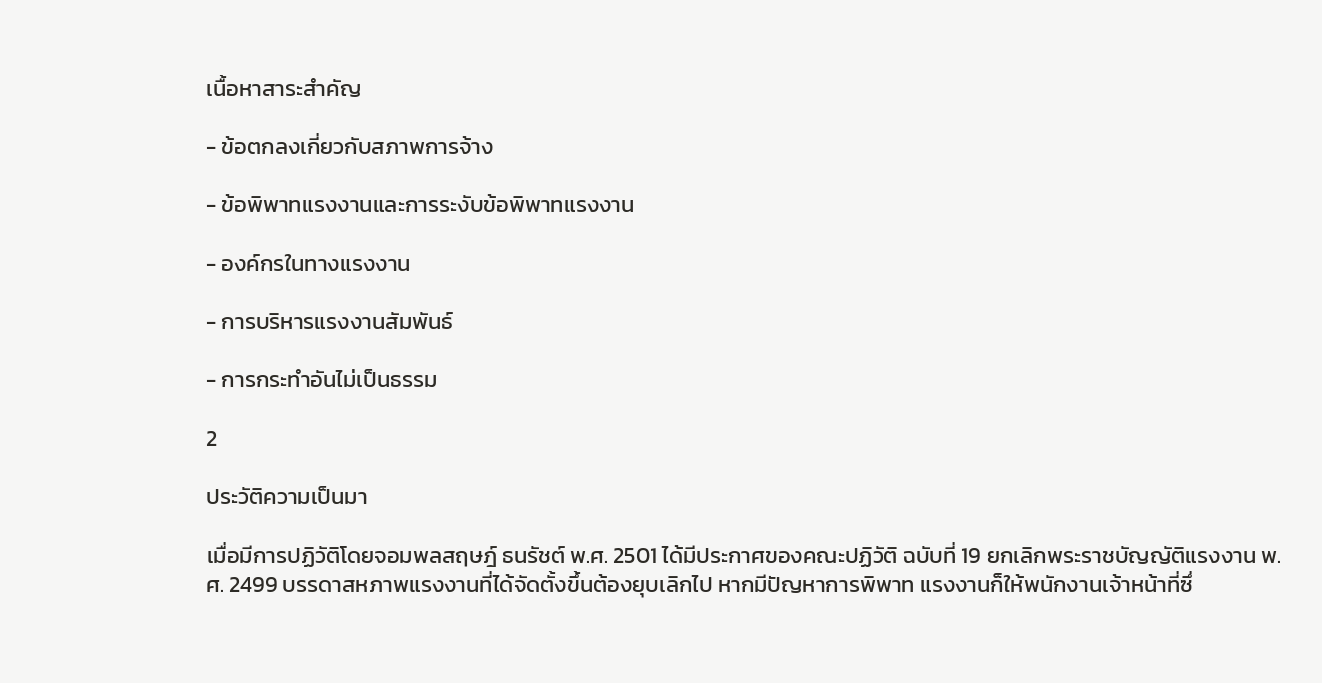เนื้อหาสาระสำคัญ

- ข้อตกลงเกี่ยวกับสภาพการจ้าง

- ข้อพิพาทแรงงานและการระงับข้อพิพาทแรงงาน

- องค์กรในทางแรงงาน

- การบริหารแรงงานสัมพันธ์

- การกระทำอันไม่เป็นธรรม

2

ประวัติความเป็นมา

เมื่อมีการปฏิวัติโดยจอมพลสฤษฎ์ ธนรัชต์ พ.ศ. 2501 ได้มีประกาศของคณะปฏิวัติ ฉบับที่ 19 ยกเลิกพระราชบัญญัติแรงงาน พ.ศ. 2499 บรรดาสหภาพแรงงานที่ได้จัดตั้งขึ้นต้องยุบเลิกไป หากมีปัญหาการพิพาท แรงงานก็ให้พนักงานเจ้าหน้าที่ซึ่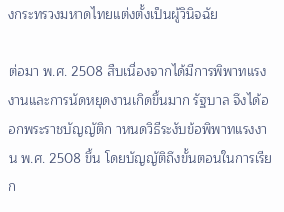งกระทรวงมหาดไทยแต่งตั้งเป็นผู้วินิจฉัย

ต่อมา พ.ศ. 2508 สืบเนื่องจากได้มีการพิพาทแรงงานและการนัดหยุดงานเกิดขึ้นมาก รัฐบาล จึงได้ออกพระราชบัญญัติก าหนดวิธีระงับข้อพิพาทแรงงาน พ.ศ. 2508 ขึ้น โดยบัญญัติถึงขั้นตอนในการเรียก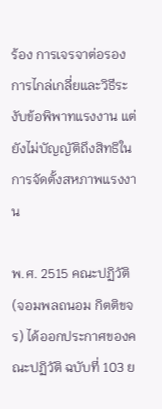ร้อง การเจรจาต่อรอง การไกล่เกลี่ยและวิธีระงับข้อพิพาทแรงงาน แต่ยังไม่บัญญัติถึงสิทธิในการจัดตั้งสหภาพแรงงาน

พ.ศ. 2515 คณะปฏิวัติ (จอมพลถนอม กิตติขจร) ได้ออกประกาศของคณะปฏิวัติ ฉบับที่ 103 ย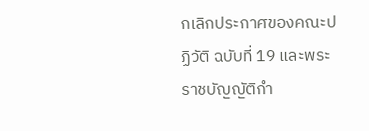กเลิกประกาศของคณะปฏิวัติ ฉบับที่ 19 และพระราชบัญญัติกำ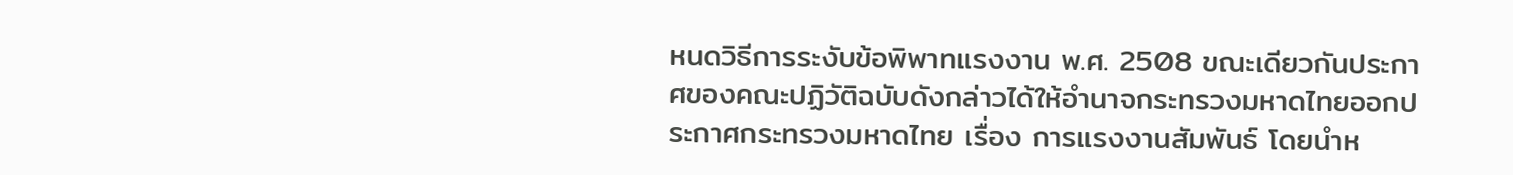หนดวิธีการระงับข้อพิพาทแรงงาน พ.ศ. 2508 ขณะเดียวกันประกาศของคณะปฏิวัติฉบับดังกล่าวได้ให้อำนาจกระทรวงมหาดไทยออกประกาศกระทรวงมหาดไทย เรื่อง การแรงงานสัมพันธ์ โดยนำห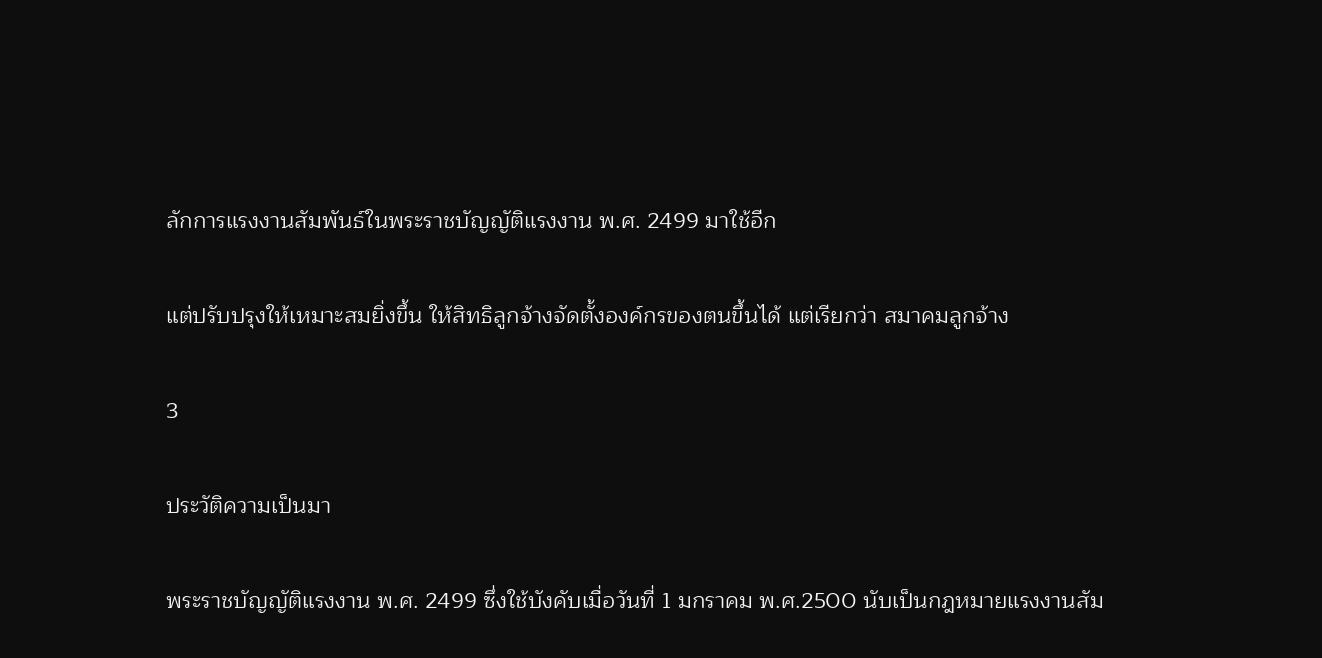ลักการแรงงานสัมพันธ์ในพระราชบัญญัติแรงงาน พ.ศ. 2499 มาใช้อีก

แต่ปรับปรุงให้เหมาะสมยิ่งขึ้น ให้สิทธิลูกจ้างจัดตั้งองค์กรของตนขึ้นได้ แต่เรียกว่า สมาคมลูกจ้าง

3

ประวัติความเป็นมา

พระราชบัญญัติแรงงาน พ.ศ. 2499 ซึ่งใช้บังคับเมื่อวันที่ 1 มกราคม พ.ศ.2500 นับเป็นกฎหมายแรงงานสัม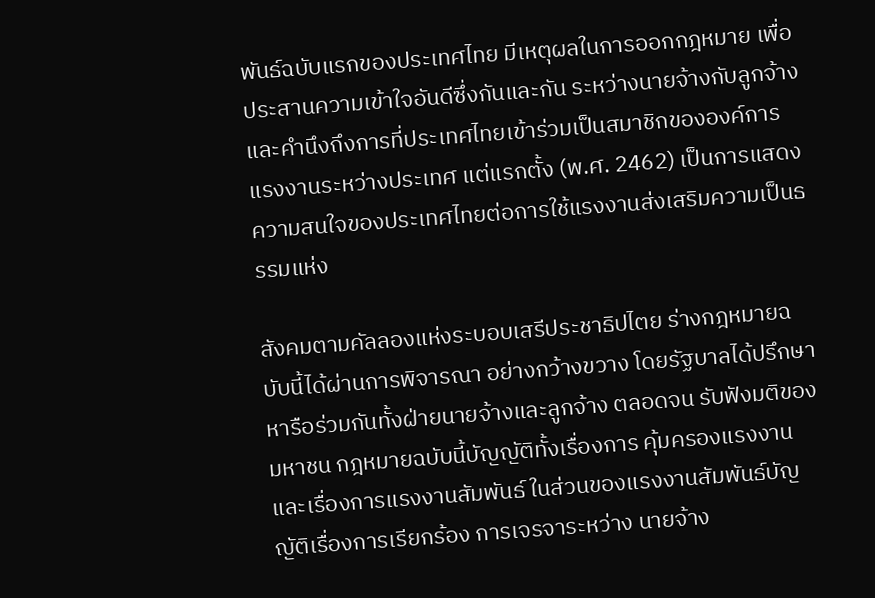พันธ์ฉบับแรกของประเทศไทย มีเหตุผลในการออกกฎหมาย เพื่อประสานความเข้าใจอันดีซึ่งกันและกัน ระหว่างนายจ้างกับลูกจ้าง และคำนึงถึงการที่ประเทศไทยเข้าร่วมเป็นสมาชิกขององค์การแรงงานระหว่างประเทศ แต่แรกตั้ง (พ.ศ. 2462) เป็นการแสดงความสนใจของประเทศไทยต่อการใช้แรงงานส่งเสริมความเป็นธรรมแห่ง

สังคมตามคัลลองแห่งระบอบเสรีประชาธิปไตย ร่างกฎหมายฉบับนี้ได้ผ่านการพิจารณา อย่างกว้างขวาง โดยรัฐบาลได้ปรึกษาหารือร่วมกันทั้งฝ่ายนายจ้างและลูกจ้าง ตลอดจน รับฟังมติของมหาชน กฎหมายฉบับนี้บัญญัติทั้งเรื่องการ คุ้มครองแรงงานและเรื่องการแรงงานสัมพันธ์ ในส่วนของแรงงานสัมพันธ์บัญญัติเรื่องการเรียกร้อง การเจรจาระหว่าง นายจ้าง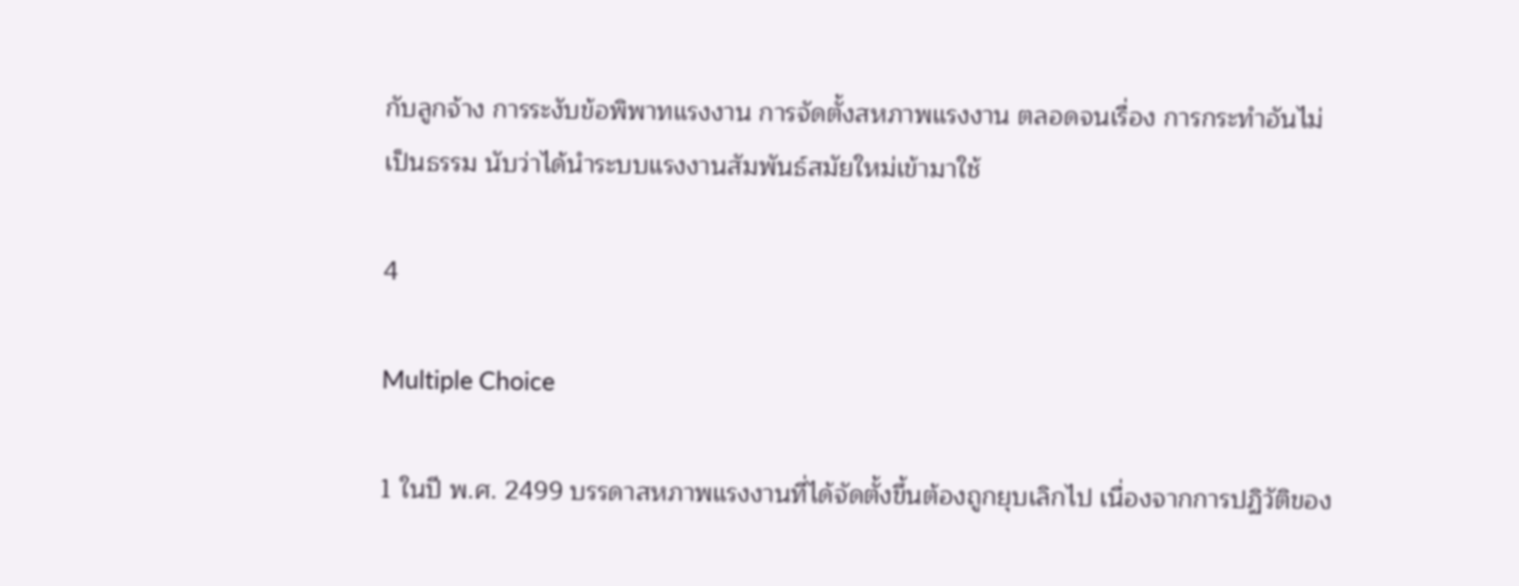กับลูกจ้าง การระงับข้อพิพาทแรงงาน การจัดตั้งสหภาพแรงงาน ตลอดจนเรื่อง การกระทำอันไม่เป็นธรรม นับว่าได้นำระบบแรงงานสัมพันธ์สมัยใหม่เข้ามาใช้

4

Multiple Choice

1 ในปี พ.ศ. 2499 บรรดาสหภาพแรงงานที่ได้จัดตั้งขึ้นต้องถูกยุบเลิกไป เนื่องจากการปฏิวัติของ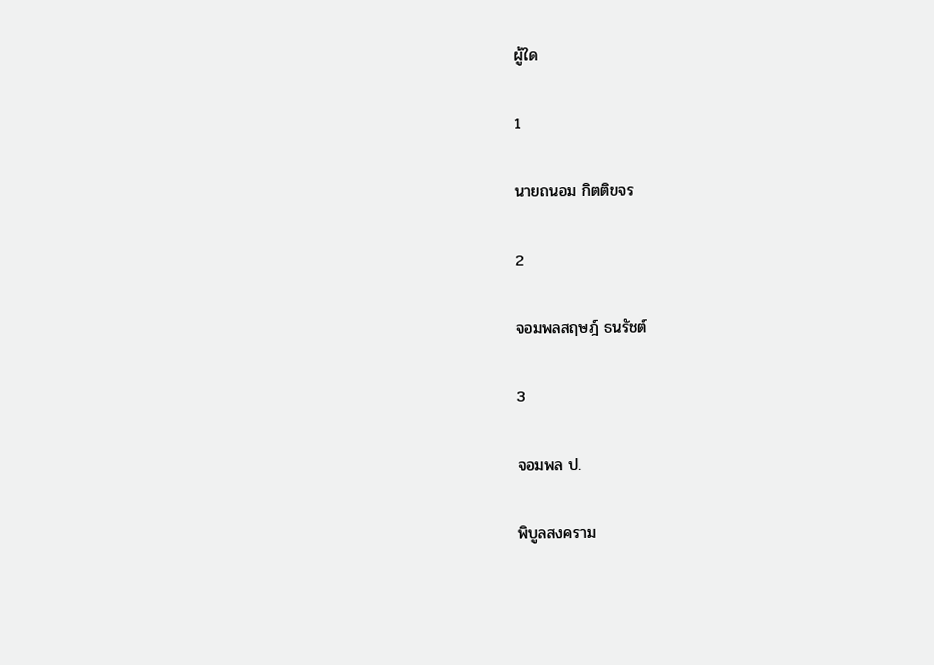ผู้ใด

1

นายถนอม กิตติขจร

2

จอมพลสฤษฎ์ ธนรัชต์

3

จอมพล ป.

พิบูลสงคราม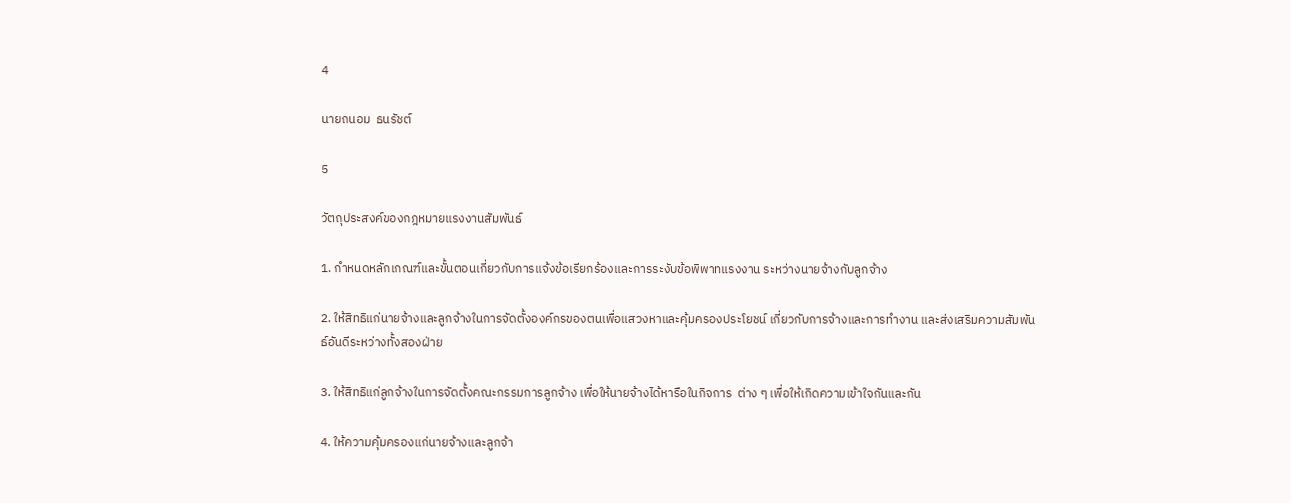4

นายถนอม  ธนรัชต์

5

วัตถุประสงค์ของกฎหมายแรงงานสัมพันธ์

1. กำหนดหลักเกณฑ์และขั้นตอนเกี่ยวกับการแจ้งข้อเรียกร้องและการระงับข้อพิพาทแรงงาน ระหว่างนายจ้างกับลูกจ้าง

2. ให้สิทธิแก่นายจ้างและลูกจ้างในการจัดตั้งองค์กรของตนเพื่อแสวงหาและคุ้มครองประโยชน์ เกี่ยวกับการจ้างและการทำงาน และส่งเสริมความสัมพันธ์อันดีระหว่างทั้งสองฝ่าย

3. ให้สิทธิแก่ลูกจ้างในการจัดตั้งคณะกรรมการลูกจ้าง เพื่อให้นายจ้างได้หารือในกิจการ  ต่าง ๆ เพื่อให้เกิดความเข้าใจกันและกัน

4. ให้ความคุ้มครองแก่นายจ้างและลูกจ้า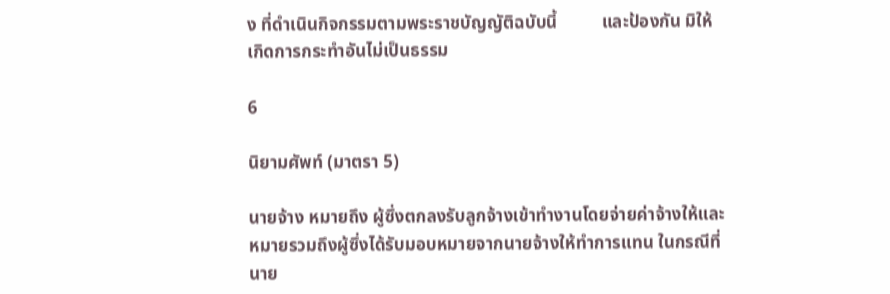ง ที่ดำเนินกิจกรรมตามพระราชบัญญัติฉบับนี้          และป้องกัน มิให้เกิดการกระทำอันไม่เป็นธรรม

6

นิยามศัพท์ (มาตรา 5)

นายจ้าง หมายถึง ผู้ซึ่งตกลงรับลูกจ้างเข้าทำงานโดยจ่ายค่าจ้างให้และหมายรวมถึงผู้ซึ่งได้รับมอบหมายจากนายจ้างให้ทำการแทน ในกรณีที่นาย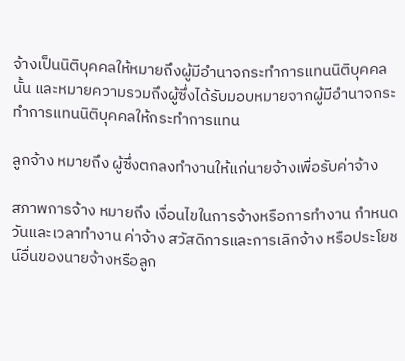จ้างเป็นนิติบุคคลให้หมายถึงผู้มีอำนาจกระทำการแทนนิติบุคคล นั้น และหมายความรวมถึงผู้ซึ่งได้รับมอบหมายจากผู้มีอำนาจกระทำการแทนนิติบุคคลให้กระทำการแทน

ลูกจ้าง หมายถึง ผู้ซึ่งตกลงทำงานให้แก่นายจ้างเพื่อรับค่าจ้าง

สภาพการจ้าง หมายถึง เงื่อนไขในการจ้างหรือการทำงาน กำหนดวันและเวลาทำงาน ค่าจ้าง สวัสดิการและการเลิกจ้าง หรือประโยชน์อื่นของนายจ้างหรือลูก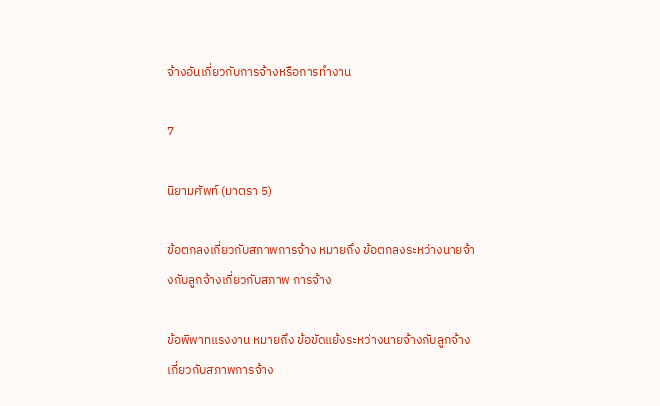จ้างอันเกี่ยวกับการจ้างหรือการทำงาน

7

นิยามศัพท์ (มาตรา 5)

ข้อตกลงเกี่ยวกับสภาพการจ้าง หมายถึง ข้อตกลงระหว่างนายจ้างกับลูกจ้างเกี่ยวกับสภาพ การจ้าง

ข้อพิพาทแรงงาน หมายถึง ข้อขัดแย้งระหว่างนายจ้างกับลูกจ้างเกี่ยวกับสภาพการจ้าง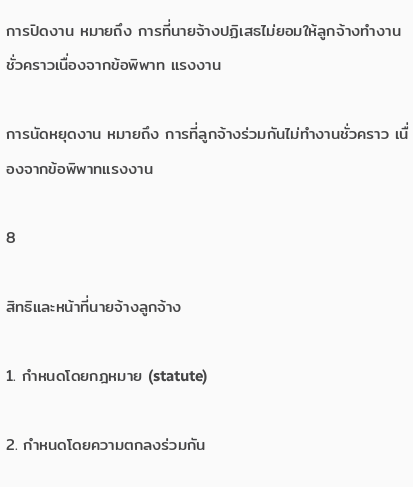การปิดงาน หมายถึง การที่นายจ้างปฏิเสธไม่ยอมให้ลูกจ้างทำงานชั่วคราวเนื่องจากข้อพิพาท แรงงาน

การนัดหยุดงาน หมายถึง การที่ลูกจ้างร่วมกันไม่ทำงานชั่วคราว เนื่องจากข้อพิพาทแรงงาน

8

สิทธิและหน้าที่นายจ้างลูกจ้าง

1. กำหนดโดยกฎหมาย (statute)

2. กำหนดโดยความตกลงร่วมกัน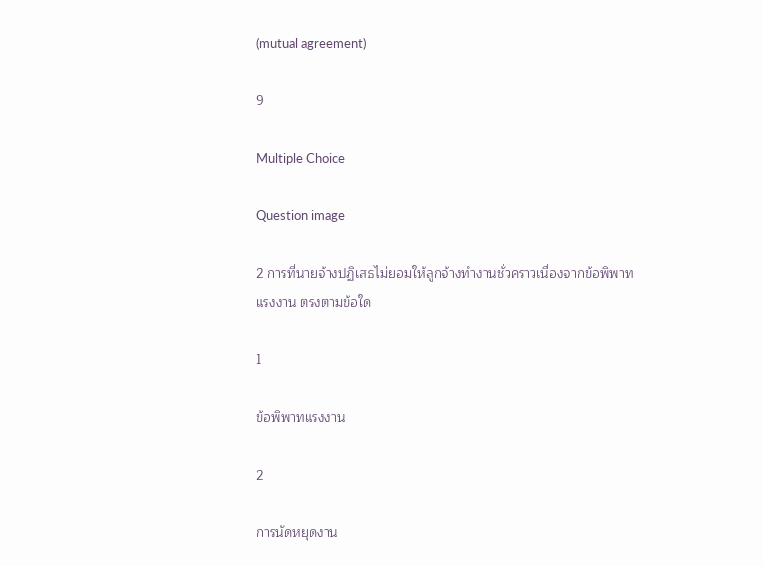(mutual agreement)

9

Multiple Choice

Question image

2 การที่นายจ้างปฏิเสธไม่ยอมให้ลูกจ้างทำงานชั่วคราวเนื่องจากข้อพิพาทแรงงาน ตรงตามข้อใด

1

ข้อพิพาทแรงงาน

2

การนัดหยุดงาน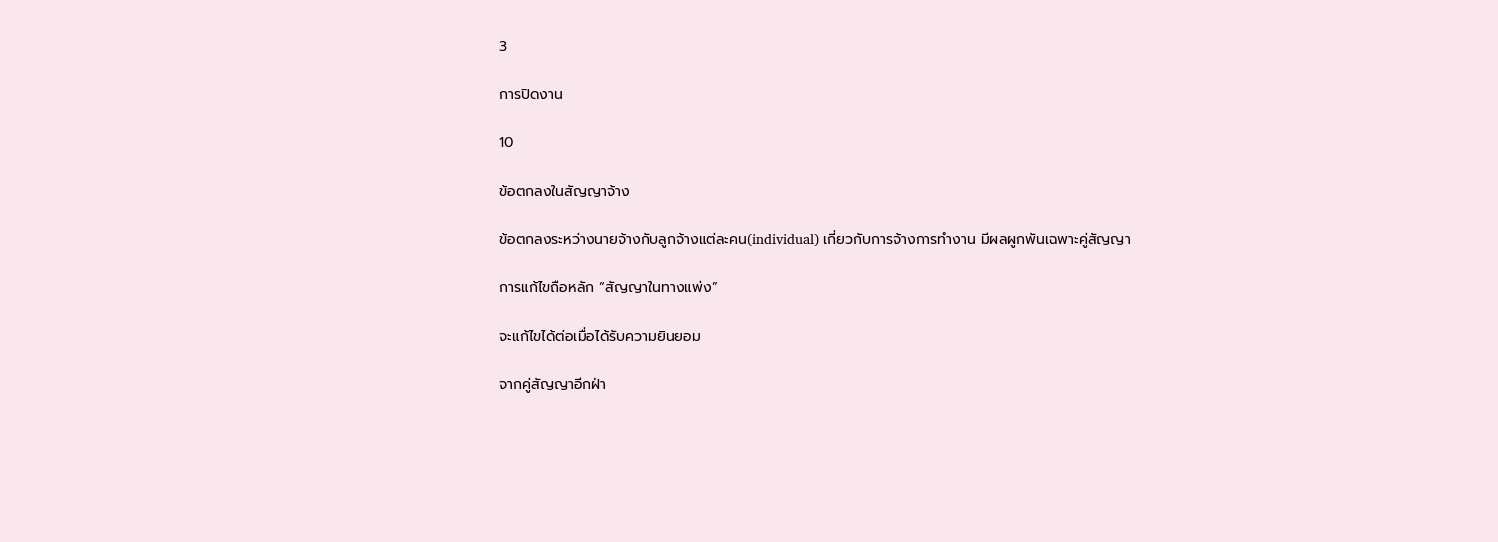3

การปิดงาน

10

ข้อตกลงในสัญญาจ้าง

ข้อตกลงระหว่างนายจ้างกับลูกจ้างแต่ละคน(individual) เกี่ยวกับการจ้างการทำงาน มีผลผูกพันเฉพาะคู่สัญญา

การแก้ไขถือหลัก “สัญญาในทางแพ่ง”

จะแก้ไขได้ต่อเมื่อได้รับความยินยอม

จากคู่สัญญาอีกฝ่า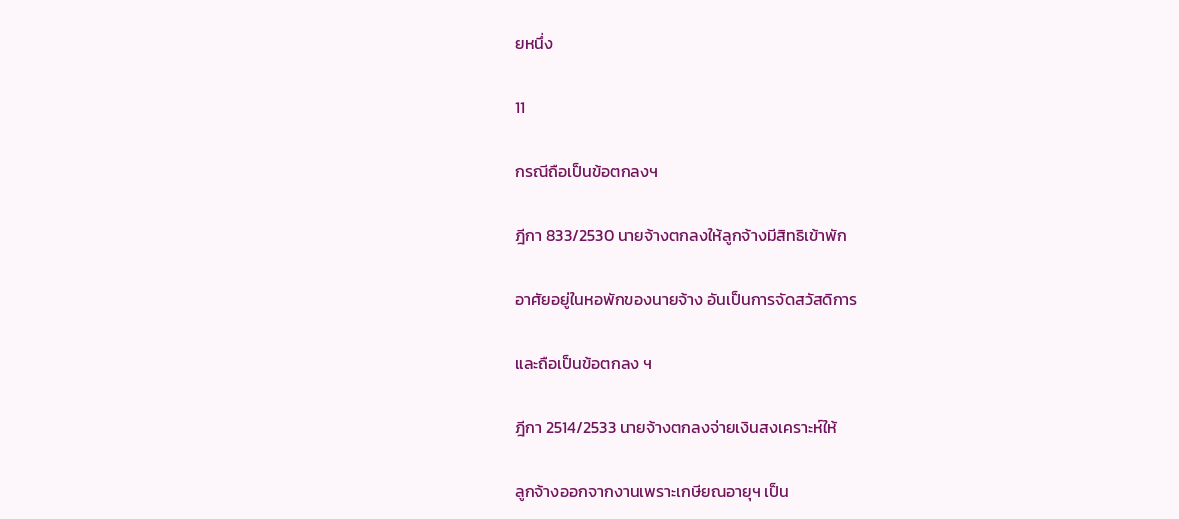ยหนึ่ง

11

กรณีถือเป็นข้อตกลงฯ

ฎีกา 833/2530 นายจ้างตกลงให้ลูกจ้างมีสิทธิเข้าพัก

อาศัยอยู่ในหอพักของนายจ้าง อันเป็นการจัดสวัสดิการ

และถือเป็นข้อตกลง ฯ

ฎีกา 2514/2533 นายจ้างตกลงจ่ายเงินสงเคราะห์ให้

ลูกจ้างออกจากงานเพราะเกษียณอายุฯ เป็น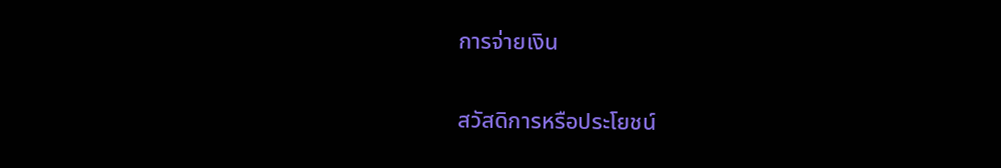การจ่ายเงิน

สวัสดิการหรือประโยชน์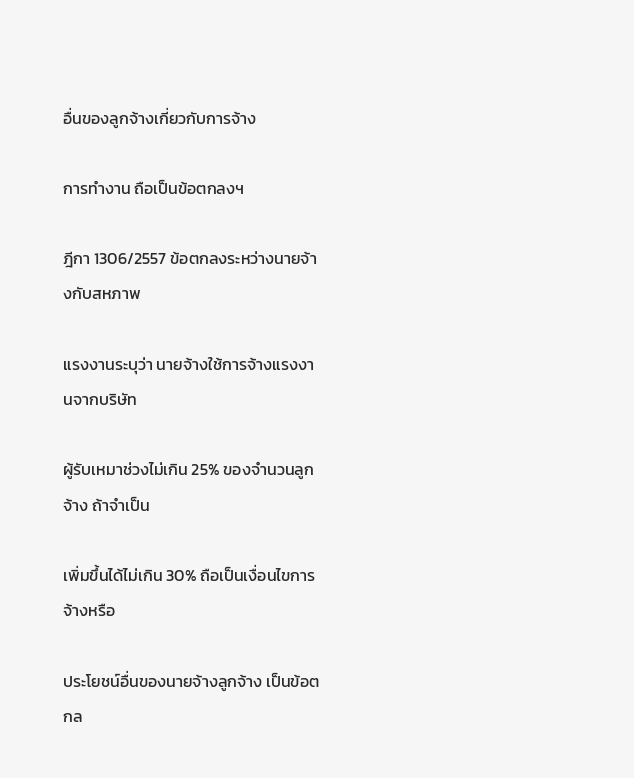อื่นของลูกจ้างเกี่ยวกับการจ้าง

การทำงาน ถือเป็นข้อตกลงฯ

ฎีกา 1306/2557 ข้อตกลงระหว่างนายจ้างกับสหภาพ

แรงงานระบุว่า นายจ้างใช้การจ้างแรงงานจากบริษัท

ผู้รับเหมาช่วงไม่เกิน 25% ของจำนวนลูกจ้าง ถ้าจำเป็น

เพิ่มขึ้นได้ไม่เกิน 30% ถือเป็นเงื่อนไขการจ้างหรือ

ประโยชน์อื่นของนายจ้างลูกจ้าง เป็นข้อตกล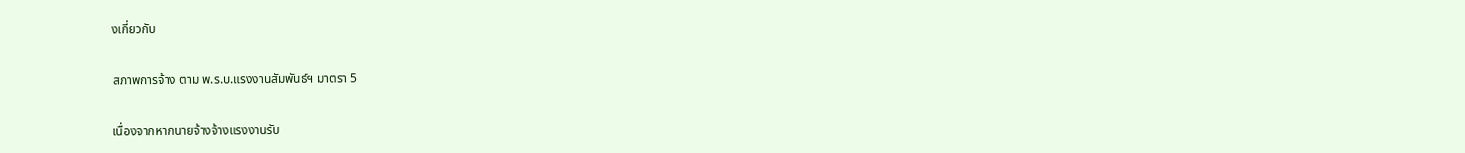งเกี่ยวกับ

สภาพการจ้าง ตาม พ.ร.บ.แรงงานสัมพันธ์ฯ มาตรา 5

เนื่องจากหากนายจ้างจ้างแรงงานรับ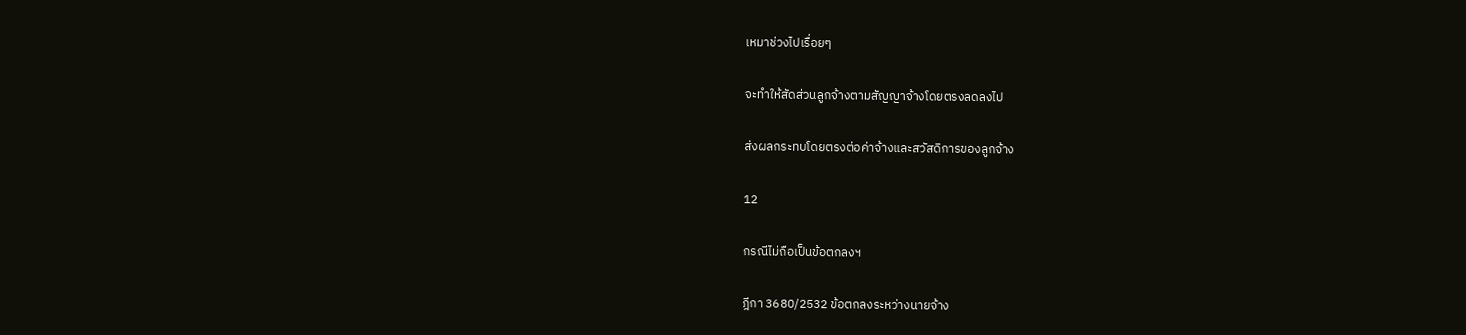เหมาช่วงไปเรื่อยๆ

จะทำให้สัดส่วนลูกจ้างตามสัญญาจ้างโดยตรงลดลงไป

ส่งผลกระทบโดยตรงต่อค่าจ้างและสวัสดิการของลูกจ้าง

12

กรณีไม่ถือเป็นข้อตกลงฯ

ฎีกา 3680/2532 ข้อตกลงระหว่างนายจ้าง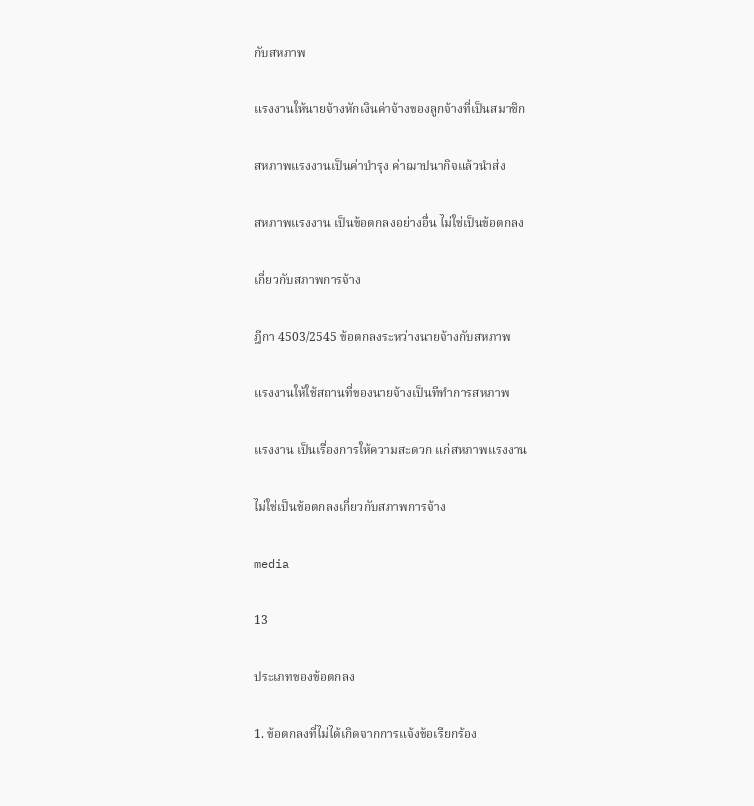กับสหภาพ

แรงงานให้นายจ้างหักเงินค่าจ้างของลูกจ้างที่เป็นสมาชิก

สหภาพแรงงานเป็นค่าบำรุง ค่าฌาปนากิจแล้วนำส่ง

สหภาพแรงงาน เป็นข้อตกลงอย่างอื่น ไม่ใช่เป็นข้อตกลง

เกี่ยวกับสภาพการจ้าง

ฎีกา 4503/2545 ข้อตกลงระหว่างนายจ้างกับสหภาพ

แรงงานให้ใช้สถานที่ของนายจ้างเป็นทีทำการสหภาพ

แรงงาน เป็นเรื่องการให้ความสะดวก แก่สหภาพแรงงาน

ไม่ใช่เป็นข้อตกลงเกี่ยวกับสภาพการจ้าง

media

13

ประเภทของข้อตกลง

1. ข้อตกลงที่ไม่ได้เกิดจากการแจ้งข้อเรียกร้อง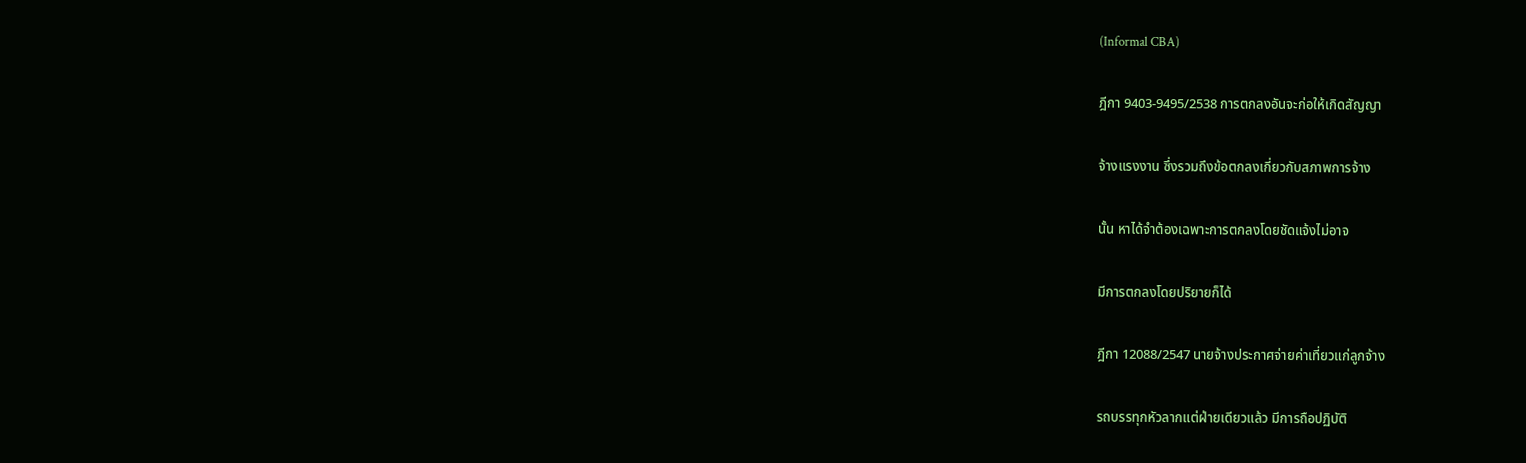(Informal CBA)

ฎีกา 9403-9495/2538 การตกลงอันจะก่อให้เกิดสัญญา

จ้างแรงงาน ซึ่งรวมถึงข้อตกลงเกี่ยวกับสภาพการจ้าง

นั้น หาได้จำต้องเฉพาะการตกลงโดยชัดแจ้งไม่อาจ

มีการตกลงโดยปริยายก็ได้

ฎีกา 12088/2547 นายจ้างประกาศจ่ายค่าเที่ยวแก่ลูกจ้าง

รถบรรทุกหัวลากแต่ฝ่ายเดียวแล้ว มีการถือปฏิบัติ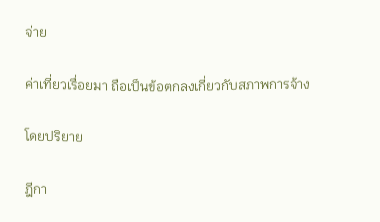จ่าย

ค่าเที่ยวเรื่อยมา ถือเป็นข้อตกลงเกี่ยวกับสภาพการจ้าง

โดยปริยาย

ฎีกา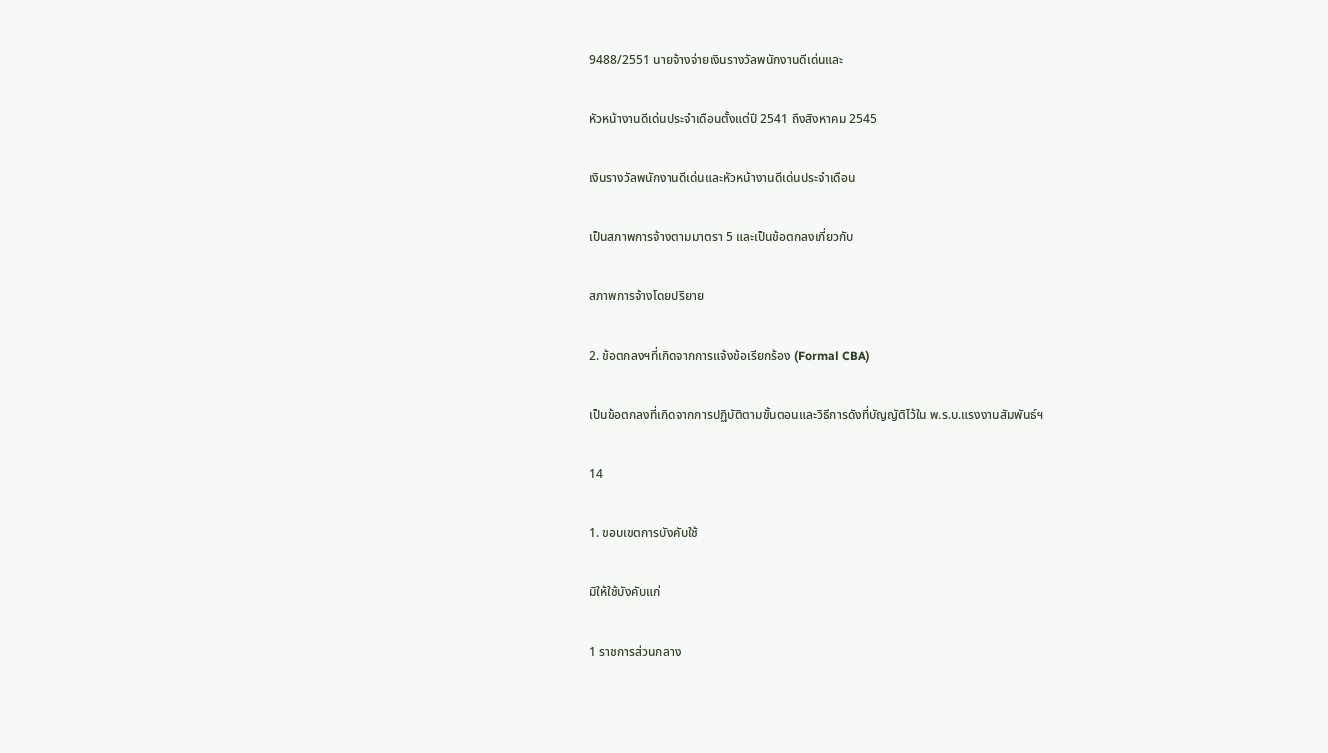9488/2551 นายจ้างจ่ายเงินรางวัลพนักงานดีเด่นและ

หัวหน้างานดีเด่นประจำเดือนตั้งแต่ปี 2541 ถึงสิงหาคม 2545

เงินรางวัลพนักงานดีเด่นและหัวหน้างานดีเด่นประจำเดือน

เป็นสภาพการจ้างตามมาตรา 5 และเป็นข้อตกลงเกี่ยวกับ

สภาพการจ้างโดยปริยาย

2. ข้อตกลงฯที่เกิดจากการแจ้งข้อเรียกร้อง (Formal CBA)

เป็นข้อตกลงที่เกิดจากการปฏิบัติตามขั้นตอนและวิธีการดังที่บัญญัติไว้ใน พ.ร.บ.แรงงานสัมพันธ์ฯ

14

1. ขอบเขตการบังคับใช้

มิให้ใช้บังคับแก่

1 ราชการส่วนกลาง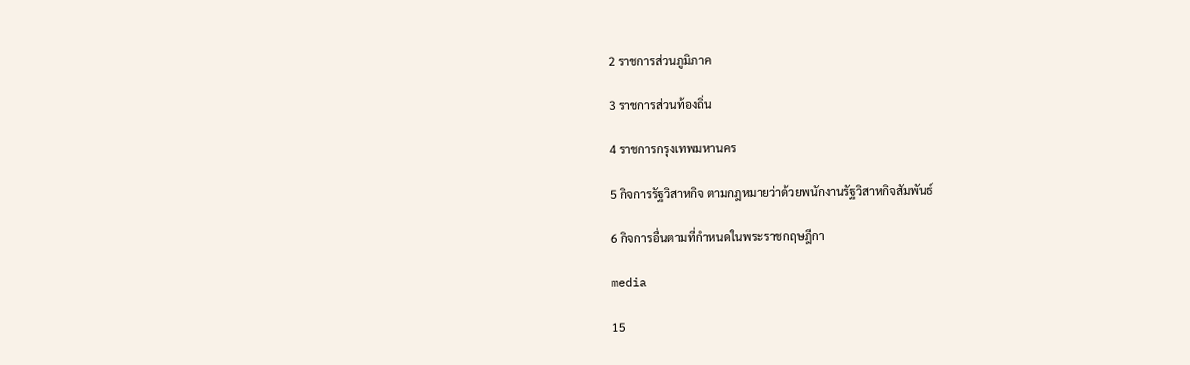2 ราชการส่วนภูมิภาค

3 ราชการส่วนท้องถิ่น

4 ราชการกรุงเทพมหานคร

5 กิจการรัฐวิสาหกิจ ตามกฎหมายว่าด้วยพนักงานรัฐวิสาหกิจสัมพันธ์

6 กิจการอื่นตามที่กำหนดในพระราชกฤษฎีกา

media

15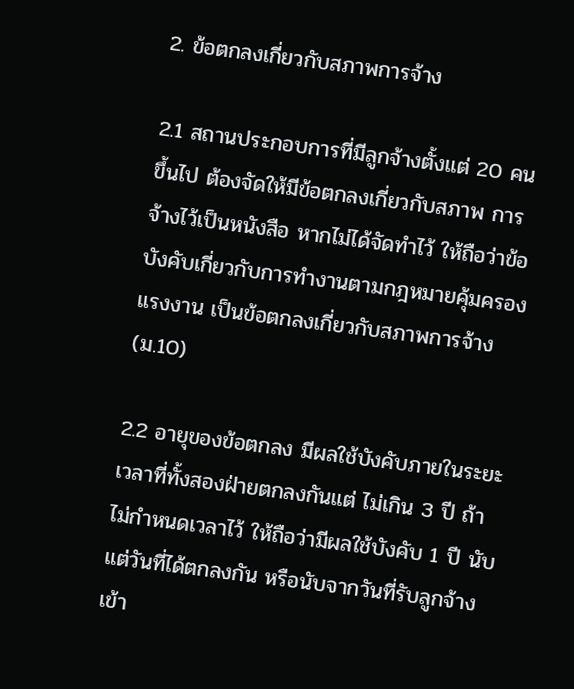2. ข้อตกลงเกี่ยวกับสภาพการจ้าง

2.1 สถานประกอบการที่มีลูกจ้างตั้งแต่ 20 คนขึ้นไป ต้องจัดให้มีข้อตกลงเกี่ยวกับสภาพ การจ้างไว้เป็นหนังสือ หากไม่ได้จัดทำไว้ ให้ถือว่าข้อบังคับเกี่ยวกับการทำงานตามกฎหมายคุ้มครองแรงงาน เป็นข้อตกลงเกี่ยวกับสภาพการจ้าง (ม.10)

2.2 อายุของข้อตกลง มีผลใช้บังคับภายในระยะเวลาที่ทั้งสองฝ่ายตกลงกันแต่ ไม่เกิน 3 ปี ถ้าไม่กำหนดเวลาไว้ ให้ถือว่ามีผลใช้บังคับ 1 ปี นับแต่วันที่ได้ตกลงกัน หรือนับจากวันที่รับลูกจ้างเข้า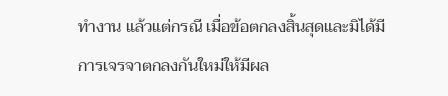ทำงาน แล้วแต่กรณี เมื่อข้อตกลงสิ้นสุดและมิได้มีการเจรจาตกลงกันใหม่ให้มีผล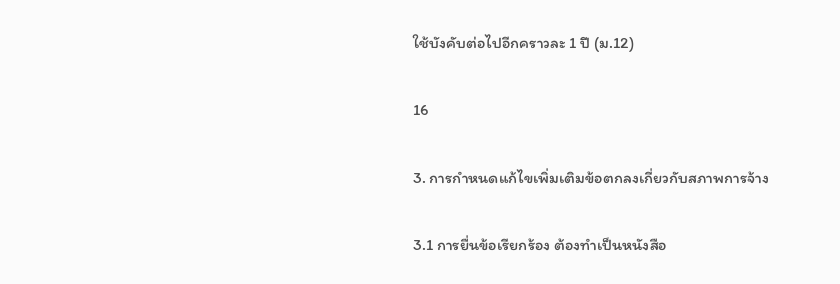ใช้บังคับต่อไปอีกคราวละ 1 ปี (ม.12)

16

3. การกำหนดแก้ไขเพิ่มเติมข้อตกลงเกี่ยวกับสภาพการจ้าง

3.1 การยื่นข้อเรียกร้อง ต้องทำเป็นหนังสือ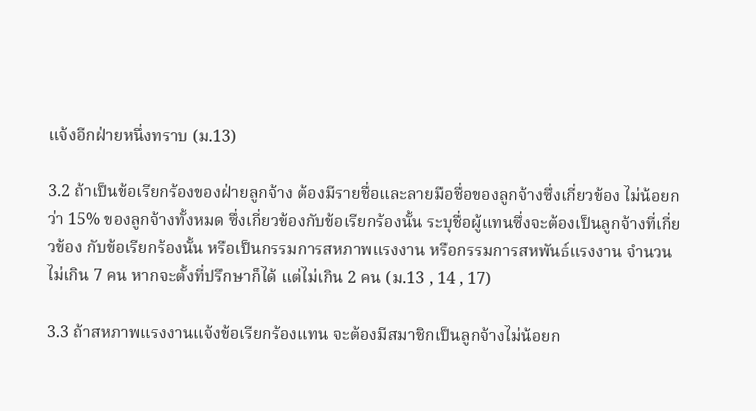แจ้งอีกฝ่ายหนึ่งทราบ (ม.13)

3.2 ถ้าเป็นข้อเรียกร้องของฝ่ายลูกจ้าง ต้องมีรายชื่อและลายมือชื่อของลูกจ้างซึ่งเกี่ยวข้อง ไม่น้อยกว่า 15% ของลูกจ้างทั้งหมด ซึ่งเกี่ยวข้องกับข้อเรียกร้องนั้น ระบุชื่อผู้แทนซึ่งจะต้องเป็นลูกจ้างที่เกี่ยวข้อง กับข้อเรียกร้องนั้น หรือเป็นกรรมการสหภาพแรงงาน หรือกรรมการสหพันธ์แรงงาน จำนวนไม่เกิน 7 คน หากจะตั้งที่ปรึกษาก็ได้ แต่ไม่เกิน 2 คน (ม.13 , 14 , 17)

3.3 ถ้าสหภาพแรงงานแจ้งข้อเรียกร้องแทน จะต้องมีสมาชิกเป็นลูกจ้างไม่น้อยก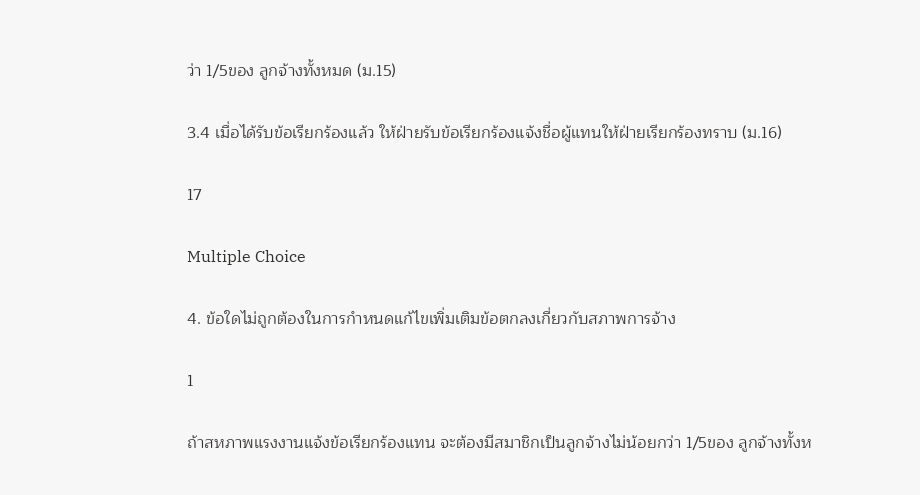ว่า 1/5ของ ลูกจ้างทั้งหมด (ม.15)

3.4 เมื่อได้รับข้อเรียกร้องแล้ว ให้ฝ่ายรับข้อเรียกร้องแจ้งชื่อผู้แทนให้ฝ่ายเรียกร้องทราบ (ม.16)

17

Multiple Choice

4. ข้อใดไม่ถูกต้องในการกำหนดแก้ไขเพิ่มเติมข้อตกลงเกี่ยวกับสภาพการจ้าง

1

ถ้าสหภาพแรงงานแจ้งข้อเรียกร้องแทน จะต้องมีสมาชิกเป็นลูกจ้างไม่น้อยกว่า 1/5ของ ลูกจ้างทั้งห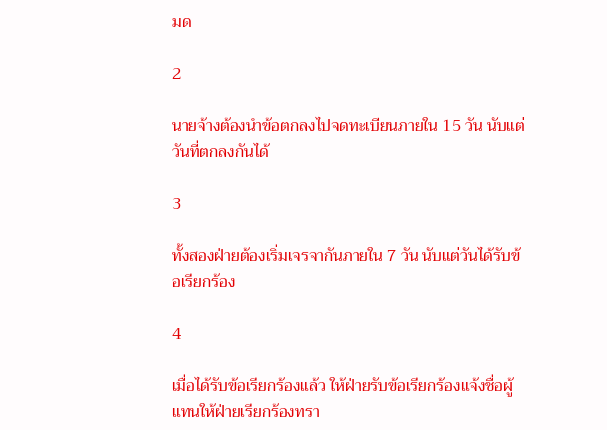มด

2

นายจ้างต้องนำข้อตกลงไปจดทะเบียนภายใน 15 วัน นับแต่วันที่ตกลงกันได้

3

ทั้งสองฝ่ายต้องเริ่มเจรจากันภายใน 7 วัน นับแต่วันได้รับข้อเรียกร้อง

4

เมื่อได้รับข้อเรียกร้องแล้ว ให้ฝ่ายรับข้อเรียกร้องแจ้งชื่อผู้แทนให้ฝ่ายเรียกร้องทรา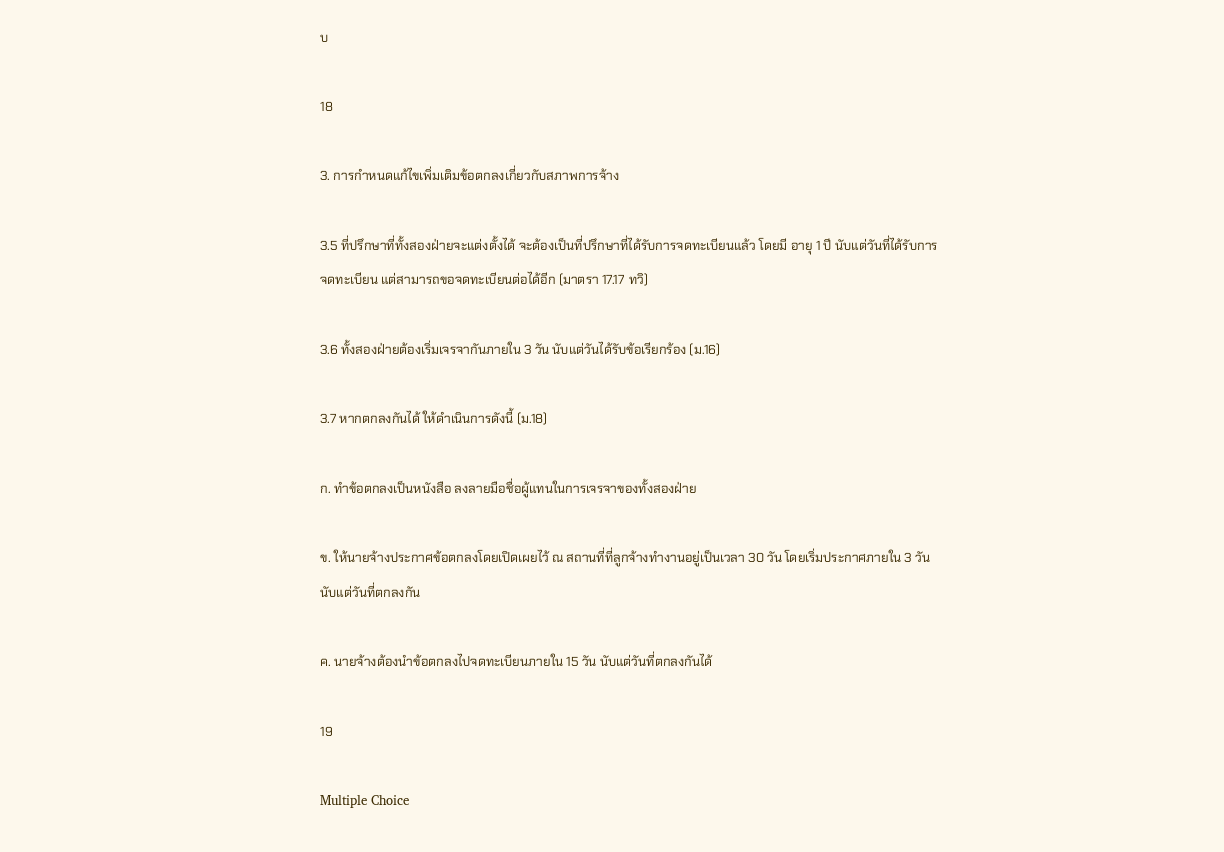บ

18

3. การกำหนดแก้ไขเพิ่มเติมข้อตกลงเกี่ยวกับสภาพการจ้าง

3.5 ที่ปรึกษาที่ทั้งสองฝ่ายจะแต่งตั้งได้ จะต้องเป็นที่ปรึกษาที่ได้รับการจดทะเบียนแล้ว โดยมี อายุ 1 ปี นับแต่วันที่ได้รับการจดทะเบียน แต่สามารถขอจดทะเบียนต่อได้อีก (มาตรา 17.17 ทวิ)

3.6 ทั้งสองฝ่ายต้องเริ่มเจรจากันภายใน 3 วัน นับแต่วันได้รับข้อเรียกร้อง (ม.16)

3.7 หากตกลงกันได้ ให้ดำเนินการดังนี้ (ม.18)

ก. ทำข้อตกลงเป็นหนังสือ ลงลายมือชื่อผู้แทนในการเจรจาของทั้งสองฝ่าย

ข. ให้นายจ้างประกาศข้อตกลงโดยเปิดเผยไว้ ณ สถานที่ที่ลูกจ้างทำงานอยู่เป็นเวลา 30 วัน โดยเริ่มประกาศภายใน 3 วัน นับแต่วันที่ตกลงกัน

ค. นายจ้างต้องนำข้อตกลงไปจดทะเบียนภายใน 15 วัน นับแต่วันที่ตกลงกันได้

19

Multiple Choice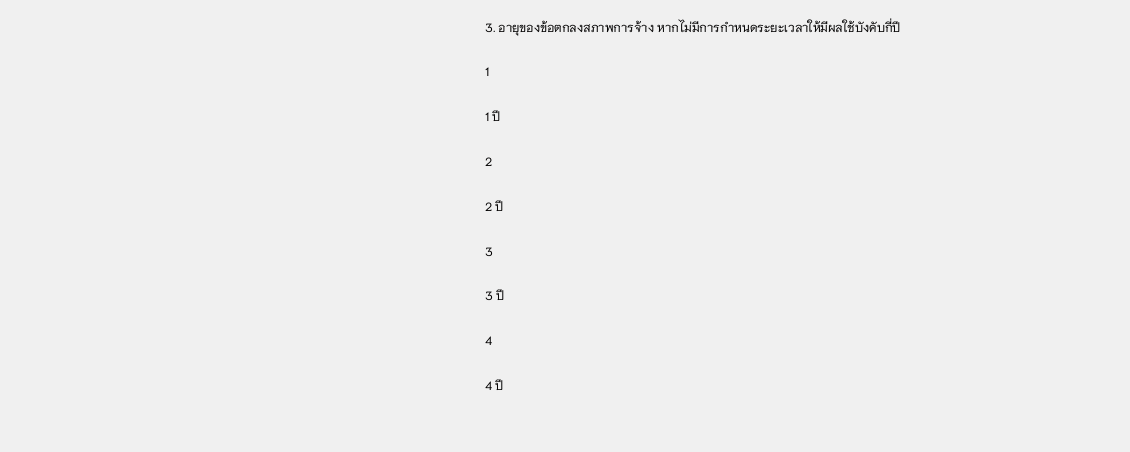3. อายุของข้อตกลงสภาพการจ้าง หากไม่มีการกำหนดระยะเวลาให้มีผลใช้บังคับกี่ปี

1

1 ปี

2

2 ปี

3

3 ปี

4

4 ปี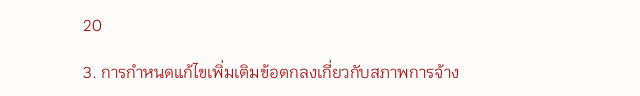20

3. การกำหนดแก้ไขเพิ่มเติมข้อตกลงเกี่ยวกับสภาพการจ้าง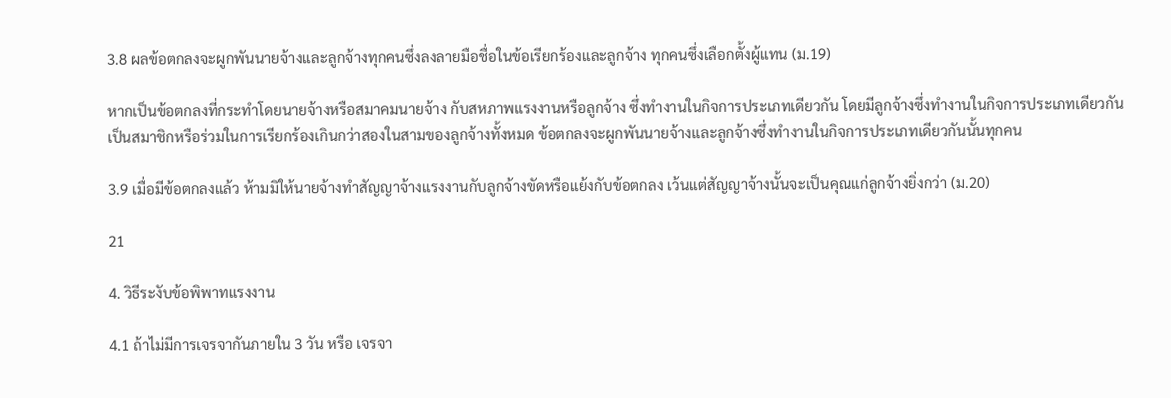3.8 ผลข้อตกลงจะผูกพันนายจ้างและลูกจ้างทุกคนซึ่งลงลายมือชื่อในข้อเรียกร้องและลูกจ้าง ทุกคนซึ่งเลือกตั้งผู้แทน (ม.19)

หากเป็นข้อตกลงที่กระทำโดยนายจ้างหรือสมาคมนายจ้าง กับสหภาพแรงงานหรือลูกจ้าง ซึ่งทำงานในกิจการประเภทเดียวกัน โดยมีลูกจ้างซึ่งทำงานในกิจการประเภทเดียวกันเป็นสมาชิกหรือร่วมในการเรียกร้องเกินกว่าสองในสามของลูกจ้างทั้งหมด ข้อตกลงจะผูกพันนายจ้างและลูกจ้างซึ่งทำงานในกิจการประเภทเดียวกันนั้นทุกคน

3.9 เมื่อมีข้อตกลงแล้ว ห้ามมิให้นายจ้างทำสัญญาจ้างแรงงานกับลูกจ้างขัดหรือแย้งกับข้อตกลง เว้นแต่สัญญาจ้างนั้นจะเป็นคุณแก่ลูกจ้างยิ่งกว่า (ม.20)

21

4. วิธีระงับข้อพิพาทแรงงาน

4.1 ถ้าไม่มีการเจรจากันภายใน 3 วัน หรือ เจรจา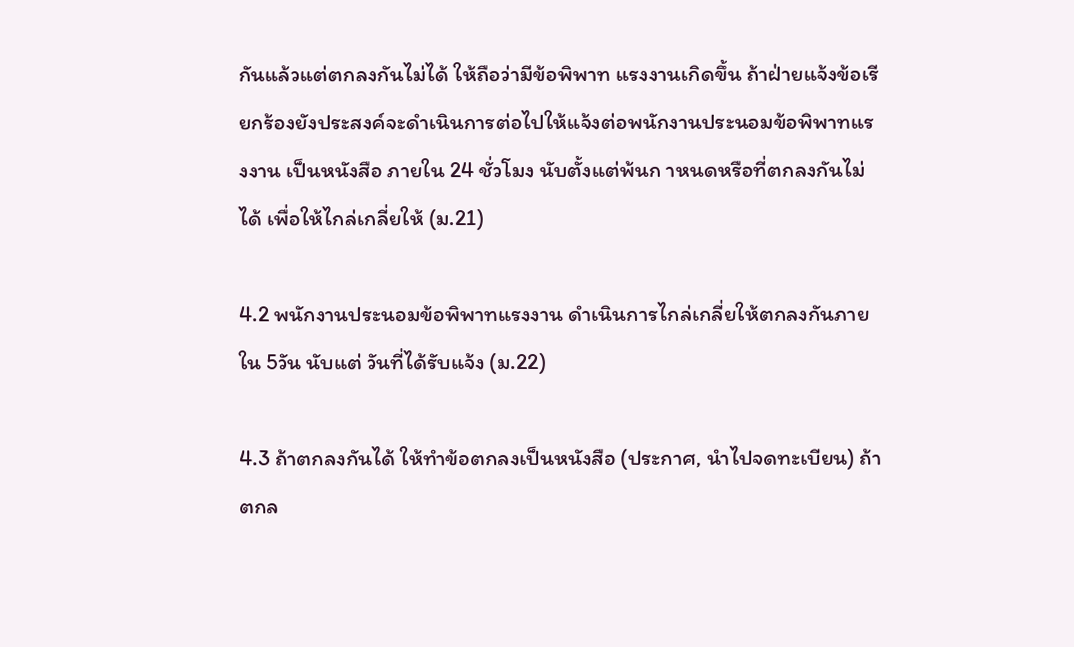กันแล้วแต่ตกลงกันไม่ได้ ให้ถือว่ามีข้อพิพาท แรงงานเกิดขึ้น ถ้าฝ่ายแจ้งข้อเรียกร้องยังประสงค์จะดำเนินการต่อไปให้แจ้งต่อพนักงานประนอมข้อพิพาทแรงงาน เป็นหนังสือ ภายใน 24 ชั่วโมง นับตั้งแต่พ้นก าหนดหรือที่ตกลงกันไม่ได้ เพื่อให้ไกล่เกลี่ยให้ (ม.21)

4.2 พนักงานประนอมข้อพิพาทแรงงาน ดำเนินการไกล่เกลี่ยให้ตกลงกันภายใน 5วัน นับแต่ วันที่ได้รับแจ้ง (ม.22)

4.3 ถ้าตกลงกันได้ ให้ทำข้อตกลงเป็นหนังสือ (ประกาศ, นำไปจดทะเบียน) ถ้าตกล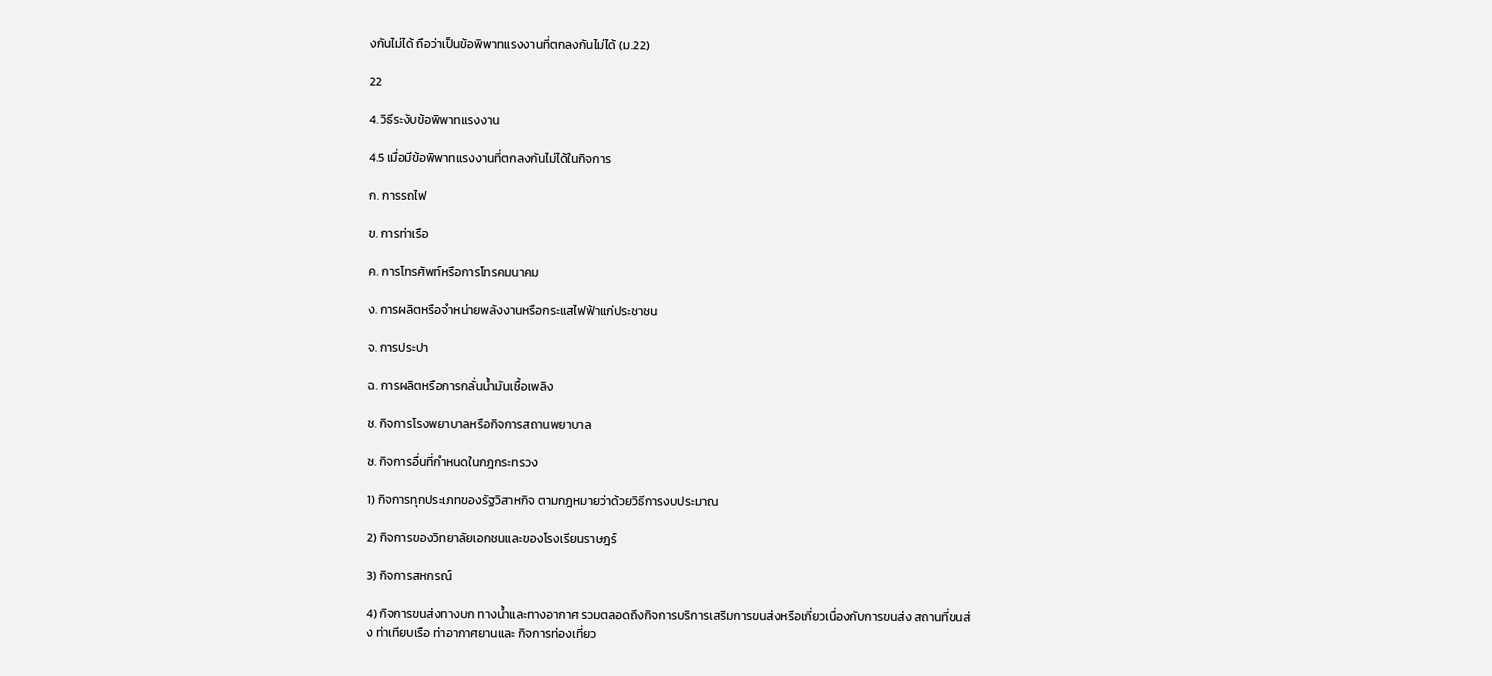งกันไม่ได้ ถือว่าเป็นข้อพิพาทแรงงานที่ตกลงกันไม่ได้ (ม.22)

22

4. วิธีระงับข้อพิพาทแรงงาน

4.5 เมื่อมีข้อพิพาทแรงงานที่ตกลงกันไม่ได้ในกิจการ

ก. การรถไฟ

ข. การท่าเรือ

ค. การโทรศัพท์หรือการโทรคมนาคม

ง. การผลิตหรือจำหน่ายพลังงานหรือกระแสไฟฟ้าแก่ประชาชน

จ. การประปา

ฉ. การผลิตหรือการกลั่นน้ำมันเชื้อเพลิง

ช. กิจการโรงพยาบาลหรือกิจการสถานพยาบาล

ซ. กิจการอื่นที่กำหนดในกฎกระทรวง

1) กิจการทุกประเภทของรัฐวิสาหกิจ ตามกฎหมายว่าด้วยวิธีการงบประมาณ

2) กิจการของวิทยาลัยเอกชนและของโรงเรียนราษฎร์

3) กิจการสหกรณ์

4) กิจการขนส่งทางบก ทางน้ำและทางอากาศ รวมตลอดถึงกิจการบริการเสริมการขนส่งหรือเกี่ยวเนื่องกับการขนส่ง สถานที่ขนส่ง ท่าเทียบเรือ ท่าอากาศยานและ กิจการท่องเที่ยว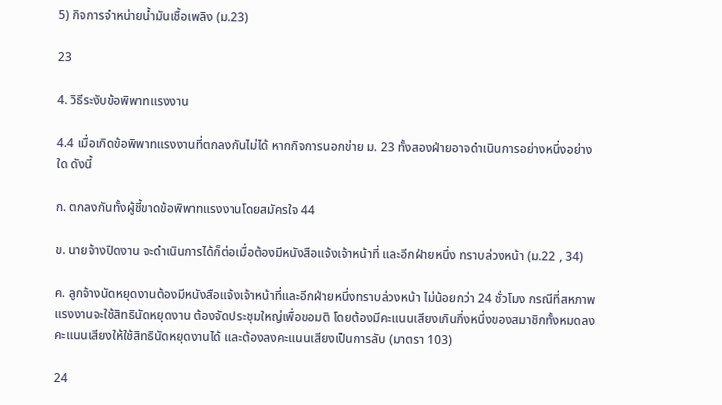5) กิจการจำหน่ายน้ำมันเชื้อเพลิง (ม.23)

23

4. วิธีระงับข้อพิพาทแรงงาน

4.4 เมื่อเกิดข้อพิพาทแรงงานที่ตกลงกันไม่ได้ หากกิจการนอกข่าย ม. 23 ทั้งสองฝ่ายอาจดำเนินการอย่างหนึ่งอย่างใด ดังนี้

ก. ตกลงกันทั้งผู้ชี้ขาดข้อพิพาทแรงงานโดยสมัครใจ 44

ข. นายจ้างปิดงาน จะดำเนินการได้ก็ต่อเมื่อต้องมีหนังสือแจ้งเจ้าหน้าที่ และอีกฝ่ายหนึ่ง ทราบล่วงหน้า (ม.22 , 34)

ค. ลูกจ้างนัดหยุดงานต้องมีหนังสือแจ้งเจ้าหน้าที่และอีกฝ่ายหนึ่งทราบล่วงหน้า ไม่น้อยกว่า 24 ชั่วโมง กรณีที่สหภาพแรงงานจะใช้สิทธินัดหยุดงาน ต้องจัดประชุมใหญ่เพื่อขอมติ โดยต้องมีคะแนนเสียงเกินกึ่งหนึ่งของสมาชิกทั้งหมดลงคะแนนเสียงให้ใช้สิทธินัดหยุดงานได้ และต้องลงคะแนนเสียงเป็นการลับ (มาตรา 103)

24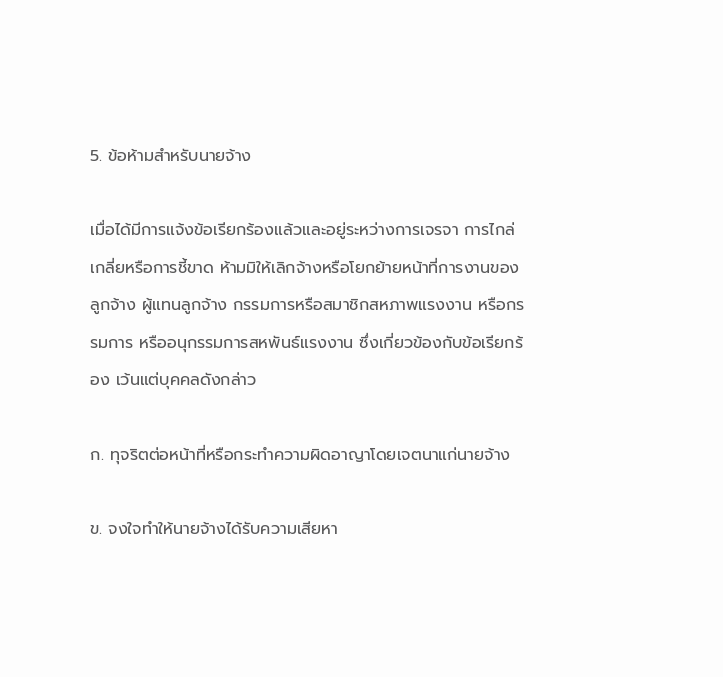5. ข้อห้ามสำหรับนายจ้าง

เมื่อได้มีการแจ้งข้อเรียกร้องแล้วและอยู่ระหว่างการเจรจา การไกล่เกลี่ยหรือการชี้ขาด ห้ามมิให้เลิกจ้างหรือโยกย้ายหน้าที่การงานของลูกจ้าง ผู้แทนลูกจ้าง กรรมการหรือสมาชิกสหภาพแรงงาน หรือกรรมการ หรืออนุกรรมการสหพันธ์แรงงาน ซึ่งเกี่ยวข้องกับข้อเรียกร้อง เว้นแต่บุคคลดังกล่าว

ก. ทุจริตต่อหน้าที่หรือกระทำความผิดอาญาโดยเจตนาแก่นายจ้าง

ข. จงใจทำให้นายจ้างได้รับความเสียหา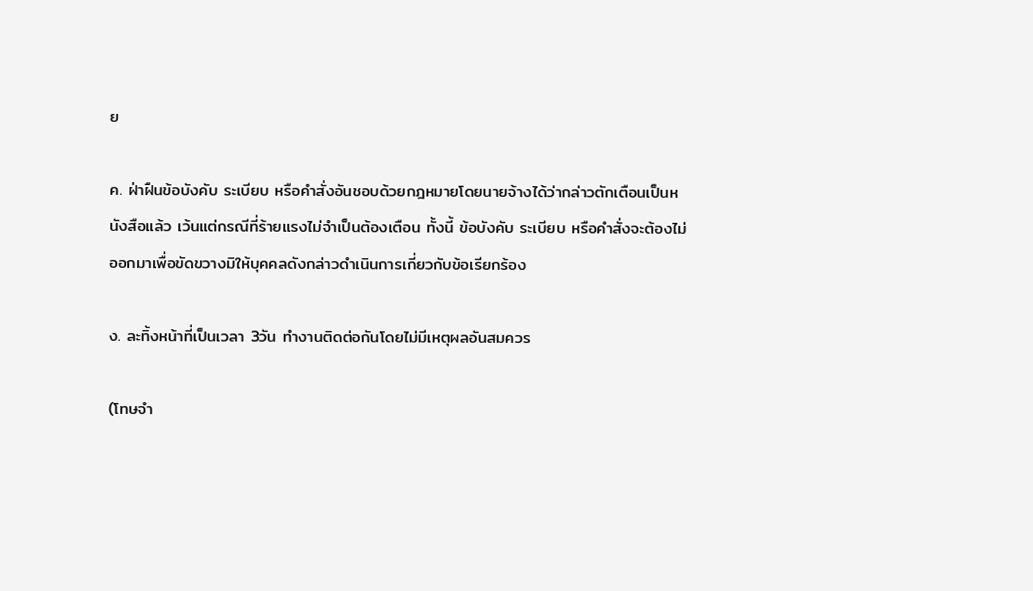ย

ค. ฝ่าฝืนข้อบังคับ ระเบียบ หรือคำสั่งอันชอบด้วยกฎหมายโดยนายจ้างได้ว่ากล่าวตักเตือนเป็นหนังสือแล้ว เว้นแต่กรณีที่ร้ายแรงไม่จำเป็นต้องเตือน ทั้งนี้ ข้อบังคับ ระเบียบ หรือคำสั่งจะต้องไม่ออกมาเพื่อขัดขวางมิให้บุคคลดังกล่าวดำเนินการเกี่ยวกับข้อเรียกร้อง

ง. ละทิ้งหน้าที่เป็นเวลา 3วัน ทำงานติดต่อกันโดยไม่มีเหตุผลอันสมควร

(โทษจำ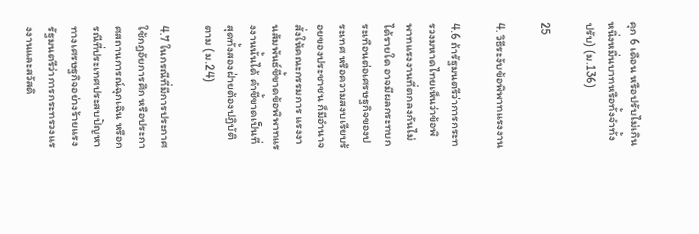คุก 6 เดือน หรือปรับไม่เกินหนึ่งหมื่นบาทหรือทั้งจำทั้งปรับ) (ม.136)

25

4. วิธีระงับข้อพิพาทแรงงาน

4.6 ถ้ารัฐมนตรีว่าการกระทรวงมหาดไทยเห็นว่าข้อพิพาทแรงงานที่ตกลงกันไม่ได้รายใด อาจมีผลกระทบกระเทือนต่อเศรษฐกิจของประเทศ หรือความสงบเรียบร้อยของประชาชน ก็มีอำนาจสั่งให้คณะกรรมการ แรงงานสัมพันธ์ชี้ขาดข้อพิพาทแรงงานนั้นได้ คำชี้ขาดเป็นที่สุดทั้งสองฝ่ายต้องปฏิบัติตาม (ม.24)

4.7 ในกรณีที่มีการประกาศใช้กฎอัยการศึก หรือประกาศสถานการณ์ฉุกเฉิน หรือกรณีที่ประเทศประสบปัญหาทางเศรษฐกิจอย่างร้ายแรง รัฐมนตรีว่าการกระทรวงแรงงานและสวัสดิ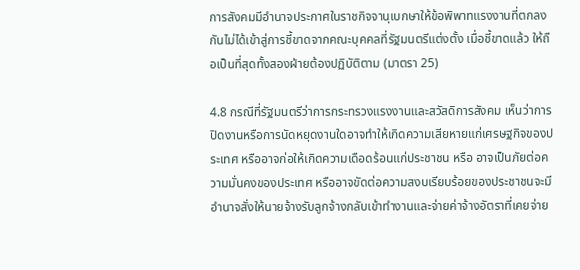การสังคมมีอำนาจประกาศในราชกิจจานุเบกษาให้ข้อพิพาทแรงงานที่ตกลงกันไม่ได้เข้าสู่การชี้ขาดจากคณะบุคคลที่รัฐมนตรีแต่งตั้ง เมื่อชี้ขาดแล้ว ให้ถือเป็นที่สุดทั้งสองฝ่ายต้องปฏิบัติตาม (มาตรา 25)

4.8 กรณีที่รัฐมนตรีว่าการกระทรวงแรงงานและสวัสดิการสังคม เห็นว่าการปิดงานหรือการนัดหยุดงานใดอาจทำให้เกิดความเสียหายแก่เศรษฐกิจของประเทศ หรืออาจก่อให้เกิดความเดือดร้อนแก่ประชาชน หรือ อาจเป็นภัยต่อความมั่นคงของประเทศ หรืออาจขัดต่อความสงบเรียบร้อยของประชาชนจะมีอำนาจสั่งให้นายจ้างรับลูกจ้างกลับเข้าทำงานและจ่ายค่าจ้างอัตราที่เคยจ่าย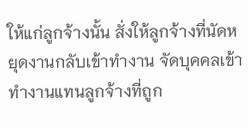ให้แก่ลูกจ้างนั้น สั่งให้ลูกจ้างที่นัดหยุดงานกลับเข้าทำงาน จัดบุคคลเข้าทำงานแทนลูกจ้างที่ถูก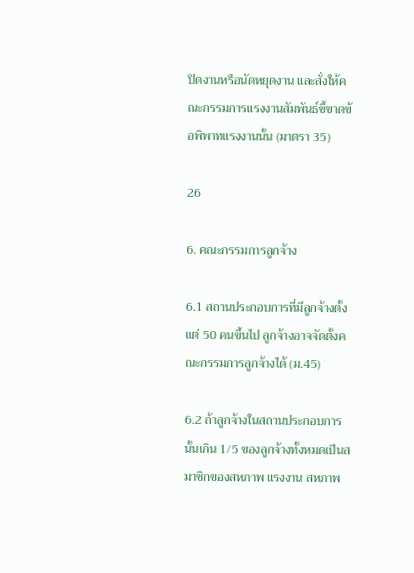ปิดงานหรือนัดหยุดงาน และสั่งให้คณะกรรมการแรงงานสัมพันธ์ชี้ขาดข้อพิพาทแรงงานนั้น (มาตรา 35)

26

6. คณะกรรมการลูกจ้าง

6.1 สถานประกอบการที่มีลูกจ้างตั้งแต่ 50 คนขึ้นไป ลูกจ้างอาจจัดตั้งคณะกรรมการลูกจ้างได้ (ม.45)

6.2 ถ้าลูกจ้างในสถานประกอบการนั้นเกิน 1/5 ของลูกจ้างทั้งหมดเป็นสมาชิกของสหภาพ แรงงาน สหภาพ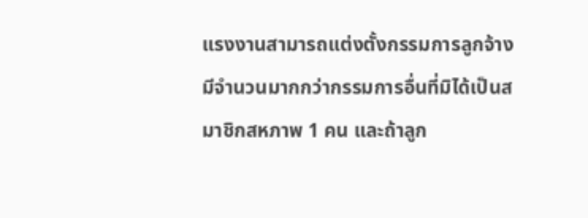แรงงานสามารถแต่งตั้งกรรมการลูกจ้างมีจำนวนมากกว่ากรรมการอื่นที่มิได้เป็นสมาชิกสหภาพ 1 คน และถ้าลูก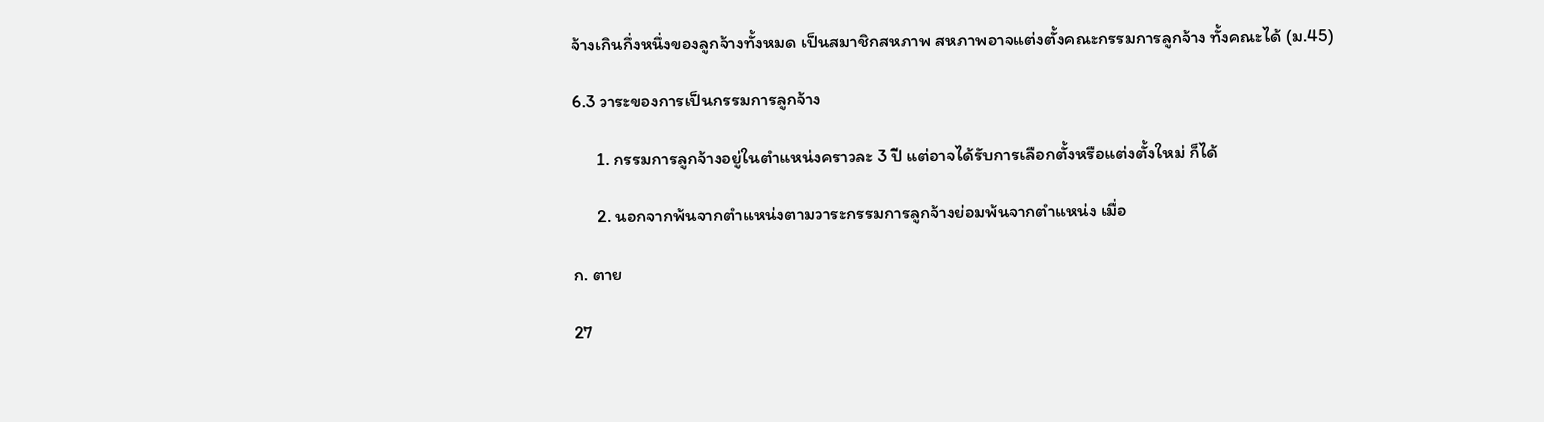จ้างเกินกึ่งหนึ่งของลูกจ้างทั้งหมด เป็นสมาชิกสหภาพ สหภาพอาจแต่งตั้งคณะกรรมการลูกจ้าง ทั้งคณะได้ (ม.45)

6.3 วาระของการเป็นกรรมการลูกจ้าง

      1. กรรมการลูกจ้างอยู่ในตำแหน่งคราวละ 3 ปี แต่อาจได้รับการเลือกตั้งหรือแต่งตั้งใหม่ ก็ได้

      2. นอกจากพ้นจากตำแหน่งตามวาระกรรมการลูกจ้างย่อมพ้นจากตำแหน่ง เมื่อ

ก. ตาย

27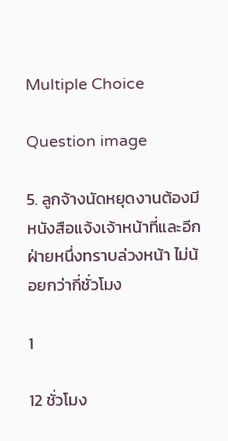Multiple Choice

Question image

5. ลูกจ้างนัดหยุดงานต้องมีหนังสือแจ้งเจ้าหน้าที่และอีกฝ่ายหนึ่งทราบล่วงหน้า ไม่น้อยกว่ากี่ชั่วโมง

1

12 ชั่วโมง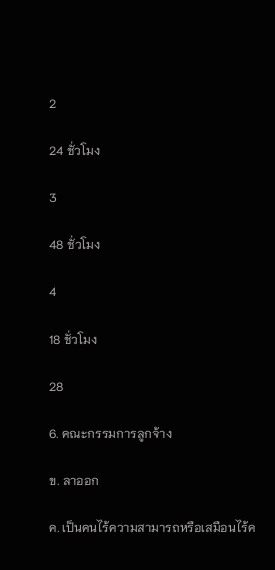2

24 ชั่วโมง

3

48 ชั่วโมง

4

18 ชั่วโมง

28

6. คณะกรรมการลูกจ้าง

ข. ลาออก

ค. เป็นคนไร้ความสามารถหรือเสมือนไร้ค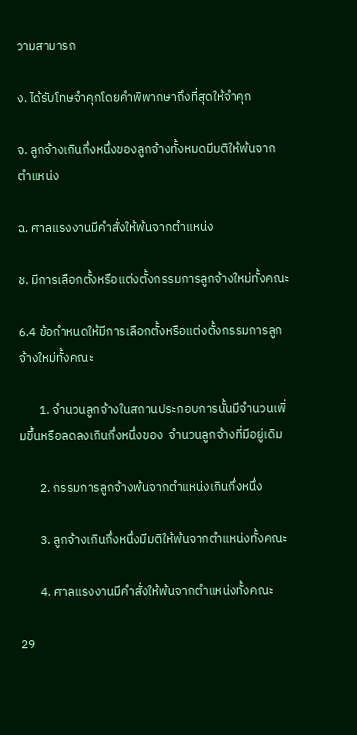วามสามารถ

ง. ได้รับโทษจำคุกโดยคำพิพากษาถึงที่สุดให้จำคุก

จ. ลูกจ้างเกินกึ่งหนึ่งของลูกจ้างทั้งหมดมีมติให้พ้นจากตำแหน่ง

ฉ. ศาลแรงงานมีคำสั่งให้พ้นจากตำแหน่ง

ช. มีการเลือกตั้งหรือแต่งตั้งกรรมการลูกจ้างใหม่ทั้งคณะ

6.4 ข้อกำหนดให้มีการเลือกตั้งหรือแต่งตั้งกรรมการลูกจ้างใหม่ทั้งคณะ

       1. จำนวนลูกจ้างในสถานประกอบการนั้นมีจำนวนเพิ่มขึ้นหรือลดลงเกินกึ่งหนึ่งของ  จำนวนลูกจ้างที่มีอยู่เดิม

       2. กรรมการลูกจ้างพ้นจากตำแหน่งเกินกึ่งหนึ่ง

       3. ลูกจ้างเกินกึ่งหนึ่งมีมติให้พ้นจากตำแหน่งทั้งคณะ

       4. ศาลแรงงานมีคำสั่งให้พ้นจากตำแหน่งทั้งคณะ

29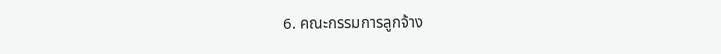6. คณะกรรมการลูกจ้าง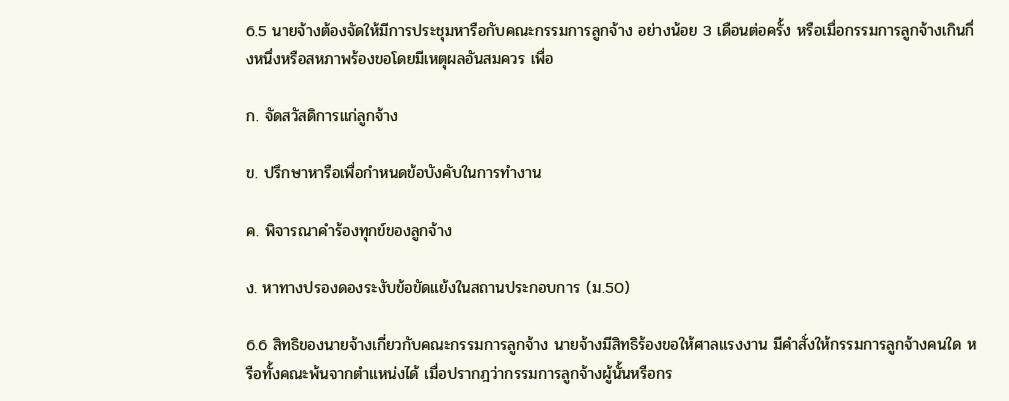6.5 นายจ้างต้องจัดให้มีการประชุมหารือกับคณะกรรมการลูกจ้าง อย่างน้อย 3 เดือนต่อครั้ง หรือเมื่อกรรมการลูกจ้างเกินกึ่งหนึ่งหรือสหภาพร้องขอโดยมีเหตุผลอันสมควร เพื่อ

ก. จัดสวัสดิการแก่ลูกจ้าง

ข. ปรึกษาหารือเพื่อกำหนดข้อบังคับในการทำงาน

ค. พิจารณาคำร้องทุกข์ของลูกจ้าง

ง. หาทางปรองดองระงับข้อขัดแย้งในสถานประกอบการ (ม.50)

6.6 สิทธิของนายจ้างเกี่ยวกับคณะกรรมการลูกจ้าง นายจ้างมีสิทธิร้องขอให้ศาลแรงงาน มีคำสั่งให้กรรมการลูกจ้างคนใด หรือทั้งคณะพ้นจากตำแหน่งได้ เมื่อปรากฎว่ากรรมการลูกจ้างผู้นั้นหรือกร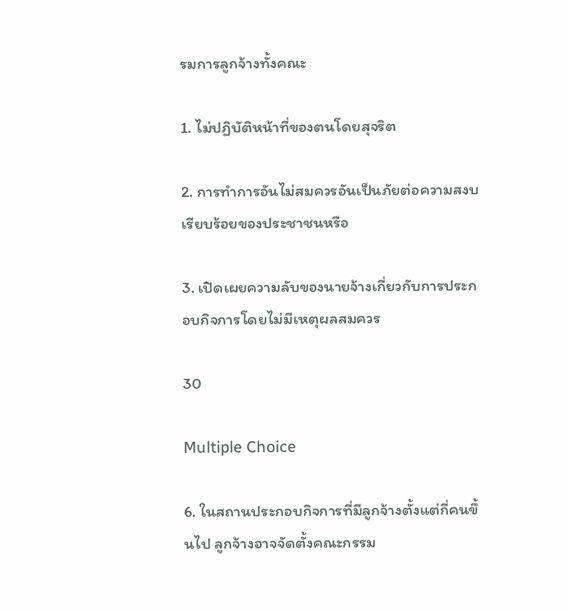รมการลูกจ้างทั้งคณะ

1. ไม่ปฏิบัติหน้าที่ของตนโดยสุจริต

2. การทำการอันไม่สมควรอันเป็นภัยต่อความสงบเรียบร้อยของประชาชนหรือ

3. เปิดเผยความลับของนายจ้างเกี่ยวกับการประกอบกิจการโดยไม่มีเหตุผลสมควร

30

Multiple Choice

6. ในสถานประกอบกิจการที่มีลูกจ้างตั้งแต่กี่คนขึ้นไป ลูกจ้างอาจจัดตั้งคณะกรรม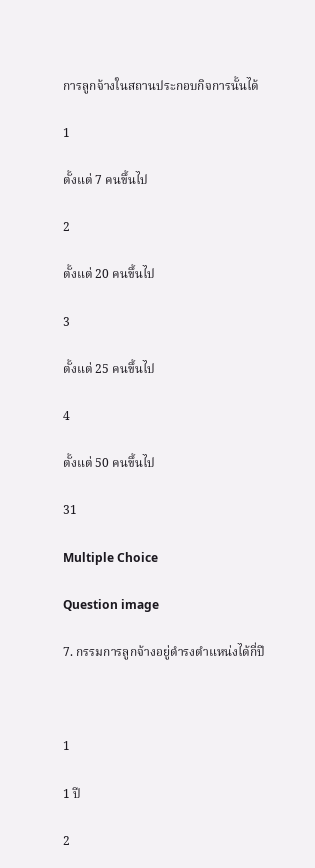การลูกจ้างในสถานประกอบกิจการนั้นได้

1

ตั้งแต่ 7 คนขึ้นไป

2

ตั้งแต่ 20 คนขึ้นไป

3

ตั้งแต่ 25 คนขึ้นไป

4

ตั้งแต่ 50 คนขึ้นไป

31

Multiple Choice

Question image

7. กรรมการลูกจ้างอยู่ดำรงตำแหน่งได้กี่ปี



1

1 ปี

2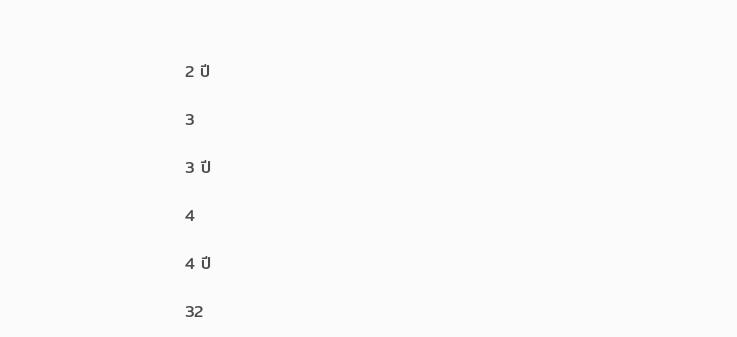2 ปี

3

3 ปี

4

4 ปี

32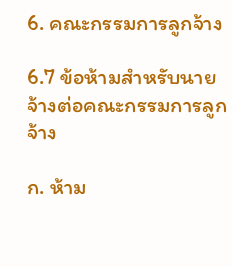6. คณะกรรมการลูกจ้าง

6.7 ข้อห้ามสำหรับนายจ้างต่อคณะกรรมการลูกจ้าง

ก. ห้าม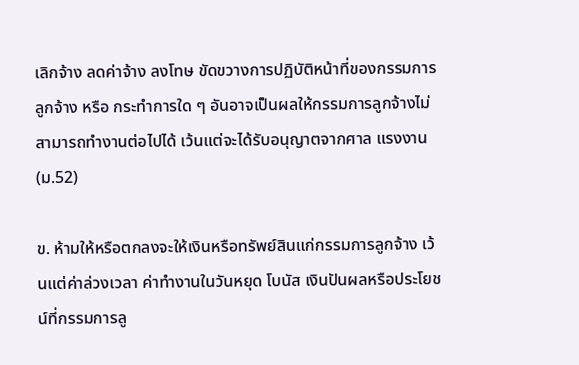เลิกจ้าง ลดค่าจ้าง ลงโทษ ขัดขวางการปฏิบัติหน้าที่ของกรรมการลูกจ้าง หรือ กระทำการใด ๆ อันอาจเป็นผลให้กรรมการลูกจ้างไม่สามารถทำงานต่อไปได้ เว้นแต่จะได้รับอนุญาตจากศาล แรงงาน (ม.52)

ข. ห้ามให้หรือตกลงจะให้เงินหรือทรัพย์สินแก่กรรมการลูกจ้าง เว้นแต่ค่าล่วงเวลา ค่าทำงานในวันหยุด โบนัส เงินปันผลหรือประโยชน์ที่กรรมการลู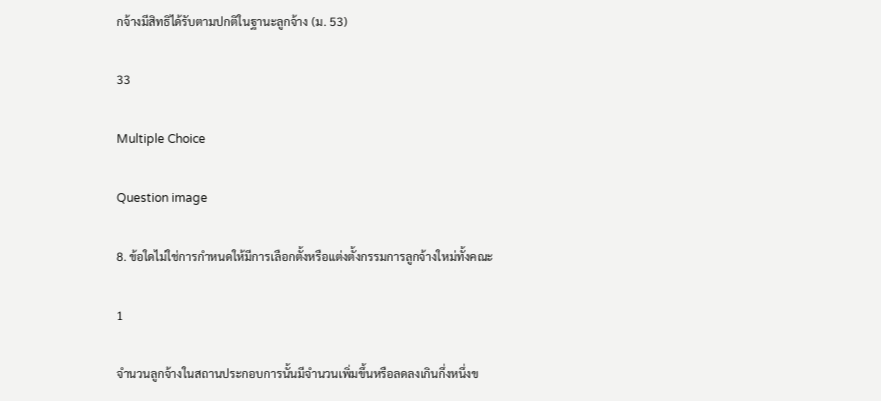กจ้างมีสิทธิได้รับตามปกติในฐานะลูกจ้าง (ม. 53)

33

Multiple Choice

Question image

8. ข้อใดไม่ใช่การกำหนดให้มีการเลือกตั้งหรือแต่งตั้งกรรมการลูกจ้างใหม่ทั้งคณะ

1

จำนวนลูกจ้างในสถานประกอบการนั้นมีจำนวนเพิ่มขึ้นหรือลดลงเกินกึ่งหนึ่งข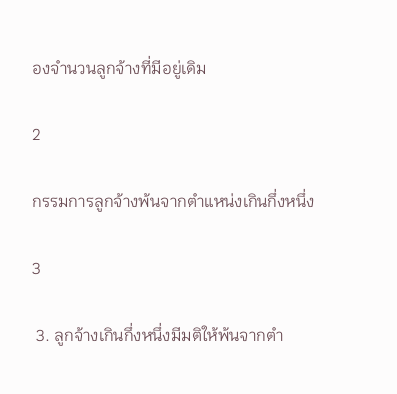องจำนวนลูกจ้างที่มีอยู่เดิม

2

กรรมการลูกจ้างพ้นจากตำแหน่งเกินกึ่งหนึ่ง

3

 3. ลูกจ้างเกินกึ่งหนึ่งมีมติให้พ้นจากตำ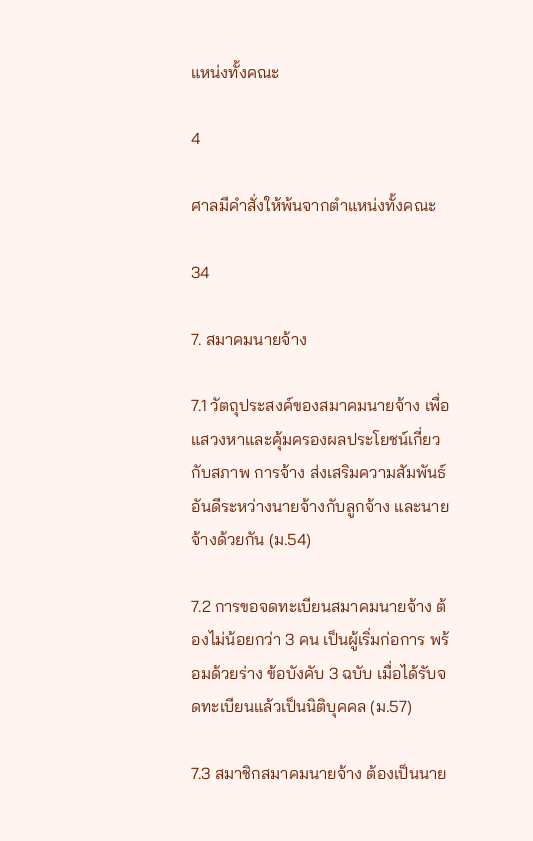แหน่งทั้งคณะ

4

ศาลมีคำสั่งให้พ้นจากตำแหน่งทั้งคณะ

34

7. สมาคมนายจ้าง

7.1 วัตถุประสงค์ของสมาคมนายจ้าง เพื่อแสวงหาและคุ้มครองผลประโยชน์เกี่ยวกับสภาพ การจ้าง ส่งเสริมความสัมพันธ์อันดีระหว่างนายจ้างกับลูกจ้าง และนายจ้างด้วยกัน (ม.54)

7.2 การขอจดทะเบียนสมาคมนายจ้าง ต้องไม่น้อยกว่า 3 คน เป็นผู้เริ่มก่อการ พร้อมด้วยร่าง ข้อบังคับ 3 ฉบับ เมื่อได้รับจดทะเบียนแล้วเป็นนิติบุคคล (ม.57)

7.3 สมาชิกสมาคมนายจ้าง ต้องเป็นนาย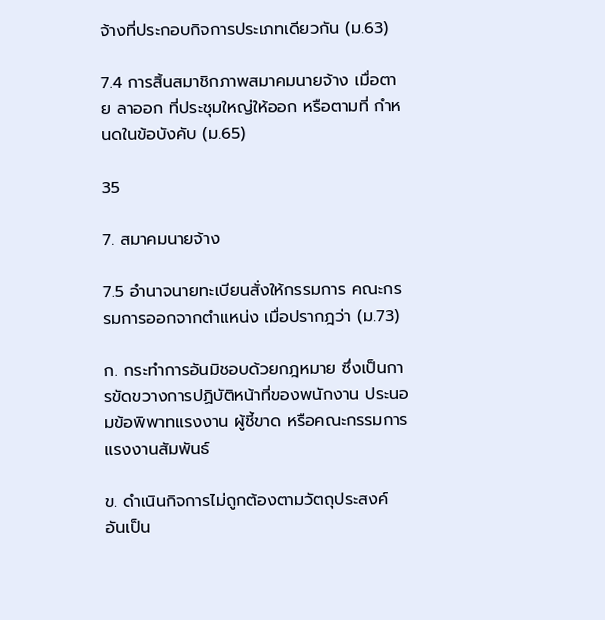จ้างที่ประกอบกิจการประเภทเดียวกัน (ม.63)

7.4 การสิ้นสมาชิกภาพสมาคมนายจ้าง เมื่อตาย ลาออก ที่ประชุมใหญ่ให้ออก หรือตามที่ กำหนดในข้อบังคับ (ม.65)

35

7. สมาคมนายจ้าง

7.5 อำนาจนายทะเบียนสั่งให้กรรมการ คณะกรรมการออกจากตำแหน่ง เมื่อปรากฎว่า (ม.73)

ก. กระทำการอันมิชอบด้วยกฎหมาย ซึ่งเป็นการขัดขวางการปฏิบัติหน้าที่ของพนักงาน ประนอมข้อพิพาทแรงงาน ผู้ชี้ขาด หรือคณะกรรมการแรงงานสัมพันธ์

ข. ดำเนินกิจการไม่ถูกต้องตามวัตถุประสงค์ อันเป็น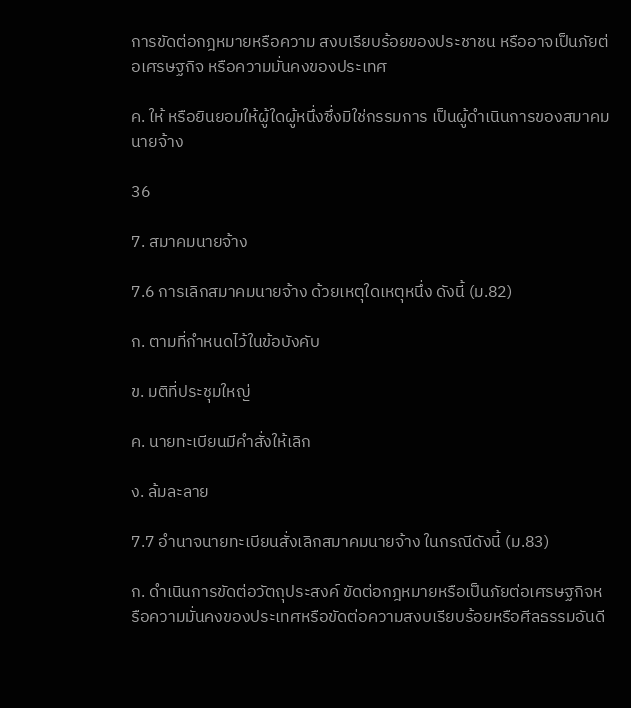การขัดต่อกฎหมายหรือความ สงบเรียบร้อยของประชาชน หรืออาจเป็นภัยต่อเศรษฐกิจ หรือความมั่นคงของประเทศ

ค. ให้ หรือยินยอมให้ผู้ใดผู้หนึ่งซึ่งมิใช่กรรมการ เป็นผู้ดำเนินการของสมาคมนายจ้าง

36

7. สมาคมนายจ้าง

7.6 การเลิกสมาคมนายจ้าง ด้วยเหตุใดเหตุหนึ่ง ดังนี้ (ม.82)

ก. ตามที่กำหนดไว้ในข้อบังคับ

ข. มติที่ประชุมใหญ่

ค. นายทะเบียนมีคำสั่งให้เลิก

ง. ล้มละลาย

7.7 อำนาจนายทะเบียนสั่งเลิกสมาคมนายจ้าง ในกรณีดังนี้ (ม.83)

ก. ดำเนินการขัดต่อวัตถุประสงค์ ขัดต่อกฎหมายหรือเป็นภัยต่อเศรษฐกิจหรือความมั่นคงของประเทศหรือขัดต่อความสงบเรียบร้อยหรือศีลธรรมอันดี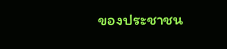ของประชาชน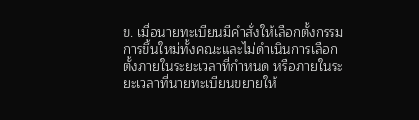ข. เมื่อนายทะเบียนมีคำสั่งให้เลือกตั้งกรรมการขึ้นใหม่ทั้งคณะและไม่ดำเนินการเลือกตั้งภายในระยะเวลาที่กำหนด หรือภายในระยะเวลาที่นายทะเบียนขยายให้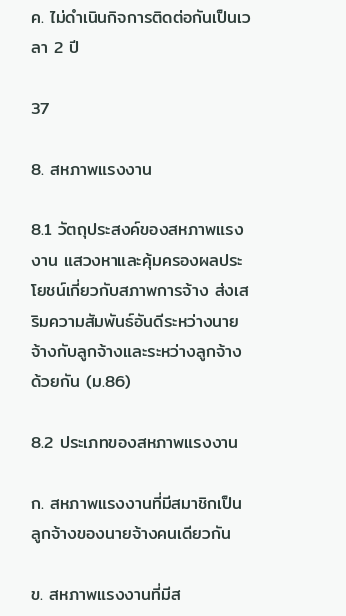ค. ไม่ดำเนินกิจการติดต่อกันเป็นเวลา 2 ปี

37

8. สหภาพแรงงาน

8.1 วัตถุประสงค์ของสหภาพแรงงาน แสวงหาและคุ้มครองผลประโยชน์เกี่ยวกับสภาพการจ้าง ส่งเสริมความสัมพันธ์อันดีระหว่างนายจ้างกับลูกจ้างและระหว่างลูกจ้างด้วยกัน (ม.86)

8.2 ประเภทของสหภาพแรงงาน

ก. สหภาพแรงงานที่มีสมาชิกเป็นลูกจ้างของนายจ้างคนเดียวกัน

ข. สหภาพแรงงานที่มีส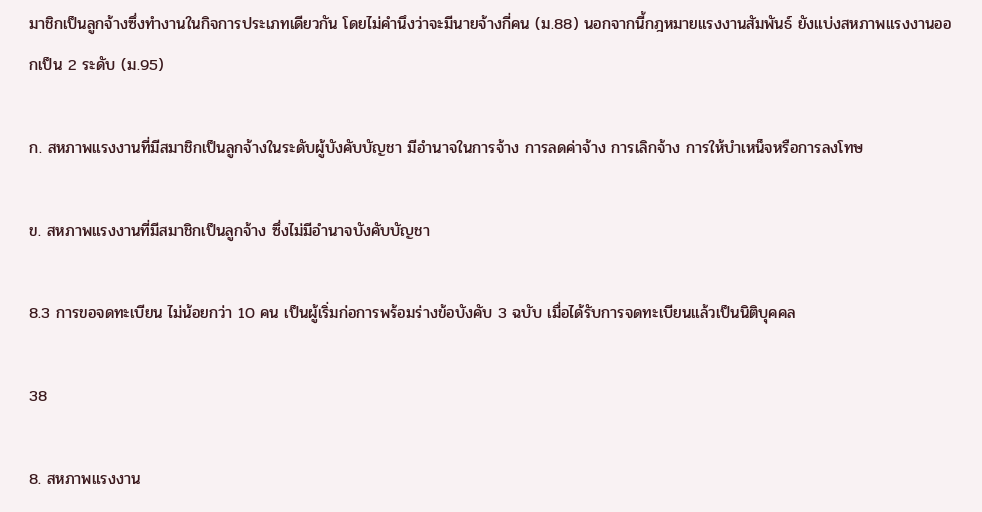มาชิกเป็นลูกจ้างซึ่งทำงานในกิจการประเภทเดียวกัน โดยไม่คำนึงว่าจะมีนายจ้างกี่คน (ม.88) นอกจากนี้กฎหมายแรงงานสัมพันธ์ ยังแบ่งสหภาพแรงงานออกเป็น 2 ระดับ (ม.95)

ก. สหภาพแรงงานที่มีสมาชิกเป็นลูกจ้างในระดับผู้บังคับบัญชา มีอำนาจในการจ้าง การลดค่าจ้าง การเลิกจ้าง การให้บำเหน็จหรือการลงโทษ

ข. สหภาพแรงงานที่มีสมาชิกเป็นลูกจ้าง ซึ่งไม่มีอำนาจบังคับบัญชา

8.3 การขอจดทะเบียน ไม่น้อยกว่า 10 คน เป็นผู้เริ่มก่อการพร้อมร่างข้อบังคับ 3 ฉบับ เมื่อได้รับการจดทะเบียนแล้วเป็นนิติบุคคล

38

8. สหภาพแรงงาน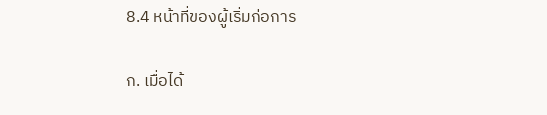8.4 หน้าที่ของผู้เริ่มก่อการ

ก. เมื่อได้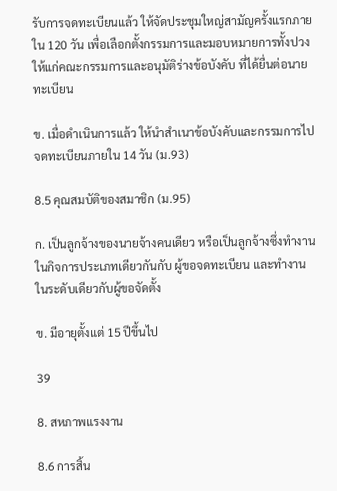รับการจดทะเบียนแล้ว ให้จัดประชุมใหญ่สามัญครั้งแรกภายใน 120 วัน เพื่อเลือกตั้งกรรมการและมอบหมายการทั้งปวงให้แก่คณะกรรมการและอนุมัติร่างข้อบังคับ ที่ได้ยื่นต่อนายทะเบียน

ข. เมื่อดำเนินการแล้ว ให้นำสำเนาข้อบังคับและกรรมการไปจดทะเบียนภายใน 14 วัน (ม.93)

8.5 คุณสมบัติของสมาชิก (ม.95)

ก. เป็นลูกจ้างของนายจ้างคนเดียว หรือเป็นลูกจ้างซึ่งทำงานในกิจการประเภทเดียวกันกับ ผู้ขอจดทะเบียน และทำงานในระดับเดียวกับผู้ขอจัดตั้ง

ข. มีอายุตั้งแต่ 15 ปีขึ้นไป

39

8. สหภาพแรงงาน

8.6 การสิ้น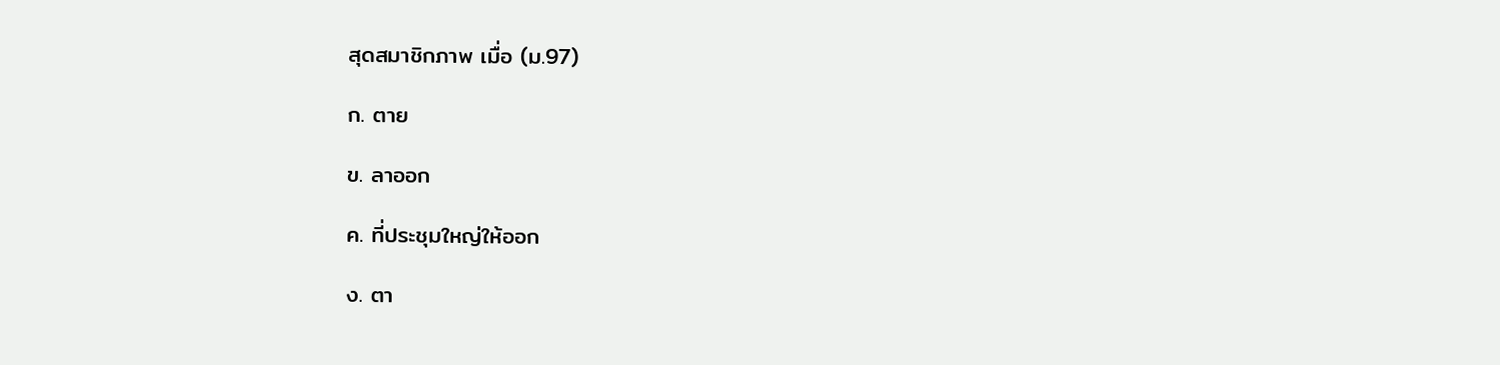สุดสมาชิกภาพ เมื่อ (ม.97)

ก. ตาย

ข. ลาออก

ค. ที่ประชุมใหญ่ให้ออก

ง. ตา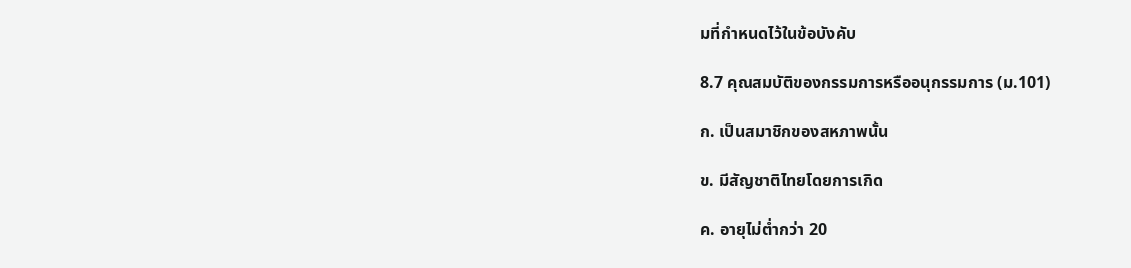มที่กำหนดไว้ในข้อบังคับ

8.7 คุณสมบัติของกรรมการหรืออนุกรรมการ (ม.101)

ก. เป็นสมาชิกของสหภาพนั้น

ข. มีสัญชาติไทยโดยการเกิด

ค. อายุไม่ต่ำกว่า 20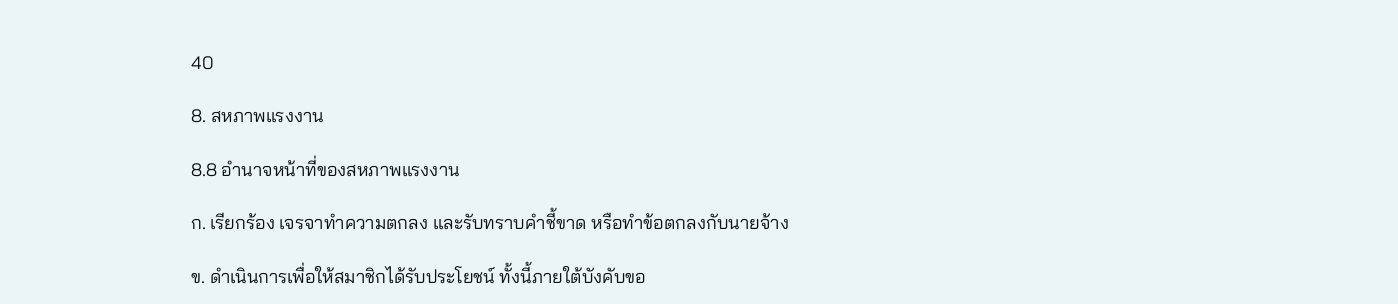40

8. สหภาพแรงงาน

8.8 อำนาจหน้าที่ของสหภาพแรงงาน

ก. เรียกร้อง เจรจาทำความตกลง และรับทราบคำชี้ขาด หรือทำข้อตกลงกับนายจ้าง

ข. ดำเนินการเพื่อให้สมาชิกได้รับประโยชน์ ทั้งนี้ภายใต้บังคับขอ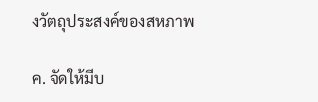งวัตถุประสงค์ของสหภาพ

ค. จัดให้มีบ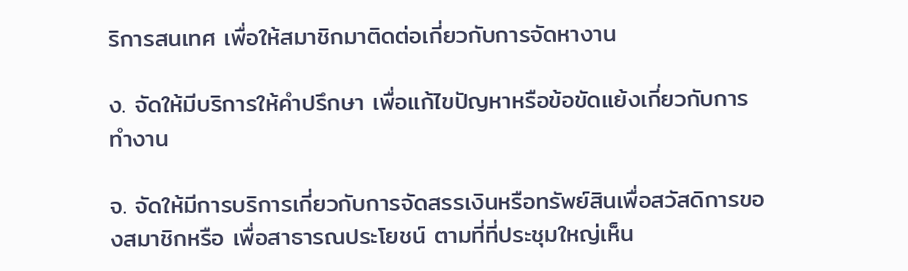ริการสนเทศ เพื่อให้สมาชิกมาติดต่อเกี่ยวกับการจัดหางาน

ง. จัดให้มีบริการให้คำปรึกษา เพื่อแก้ไขปัญหาหรือข้อขัดแย้งเกี่ยวกับการทำงาน

จ. จัดให้มีการบริการเกี่ยวกับการจัดสรรเงินหรือทรัพย์สินเพื่อสวัสดิการของสมาชิกหรือ เพื่อสาธารณประโยชน์ ตามที่ที่ประชุมใหญ่เห็น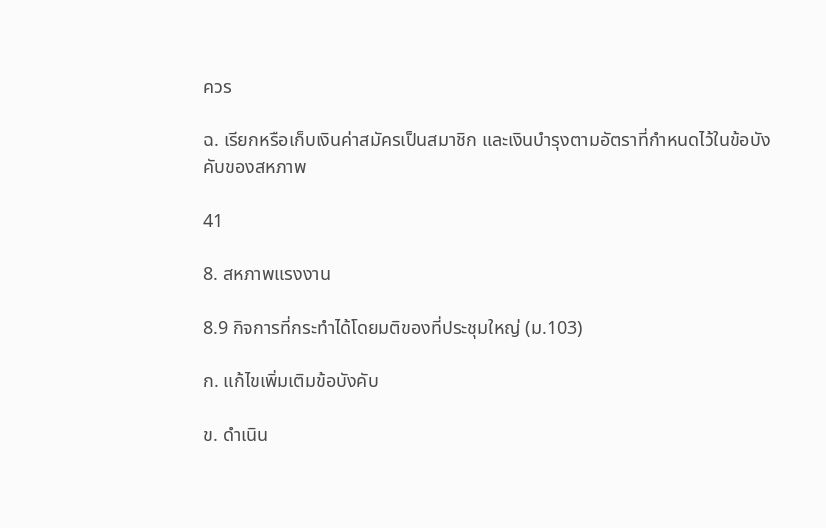ควร

ฉ. เรียกหรือเก็บเงินค่าสมัครเป็นสมาชิก และเงินบำรุงตามอัตราที่กำหนดไว้ในข้อบังคับของสหภาพ

41

8. สหภาพแรงงาน

8.9 กิจการที่กระทำได้โดยมติของที่ประชุมใหญ่ (ม.103)

ก. แก้ไขเพิ่มเติมข้อบังคับ

ข. ดำเนิน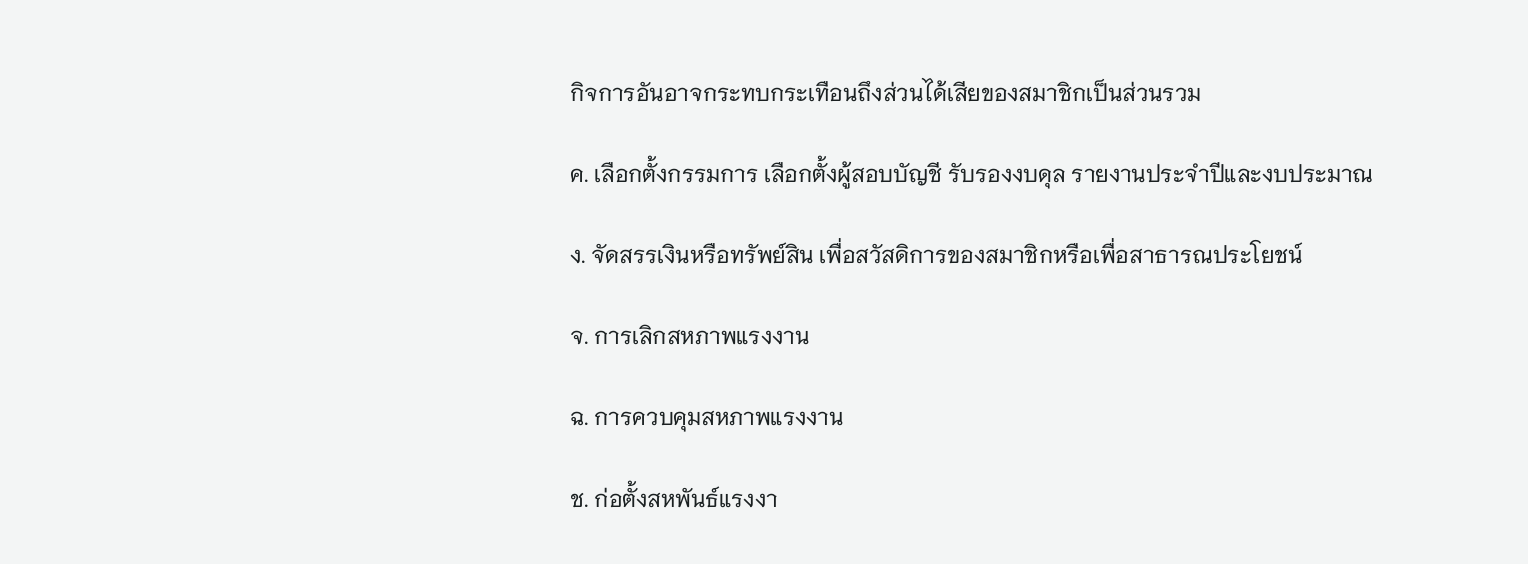กิจการอันอาจกระทบกระเทือนถึงส่วนได้เสียของสมาชิกเป็นส่วนรวม

ค. เลือกตั้งกรรมการ เลือกตั้งผู้สอบบัญชี รับรองงบดุล รายงานประจำปีและงบประมาณ

ง. จัดสรรเงินหรือทรัพย์สิน เพื่อสวัสดิการของสมาชิกหรือเพื่อสาธารณประโยชน์

จ. การเลิกสหภาพแรงงาน

ฉ. การควบคุมสหภาพแรงงาน

ช. ก่อตั้งสหพันธ์แรงงา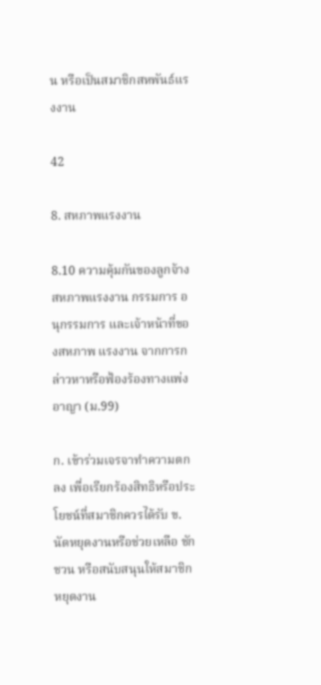น หรือเป็นสมาชิกสหพันธ์แรงงาน

42

8. สหภาพแรงงาน

8.10 ความคุ้มกันของลูกจ้าง สหภาพแรงงาน กรรมการ อนุกรรมการ และเจ้าหน้าที่ของสหภาพ แรงงาน จากการกล่าวหาหรือฟ้องร้องทางแพ่ง อาญา (ม.99)

ก. เข้าร่วมเจรจาทำความตกลง เพื่อเรียกร้องสิทธิหรือประโยชน์ที่สมาชิกควรได้รับ ข. นัดหยุดงานหรือช่วยเหลือ ชักชวน หรือสนับสนุนให้สมาชิกหยุดงาน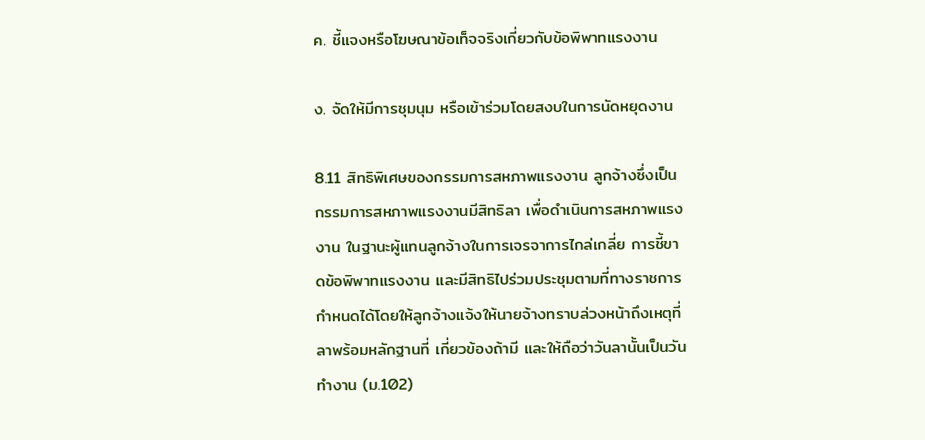ค. ชี้แจงหรือโฆษณาข้อเท็จจริงเกี่ยวกับข้อพิพาทแรงงาน

ง. จัดให้มีการชุมนุม หรือเข้าร่วมโดยสงบในการนัดหยุดงาน

8.11 สิทธิพิเศษของกรรมการสหภาพแรงงาน ลูกจ้างซึ่งเป็นกรรมการสหภาพแรงงานมีสิทธิลา เพื่อดำเนินการสหภาพแรงงาน ในฐานะผู้แทนลูกจ้างในการเจรจาการไกล่เกลี่ย การชี้ขาดข้อพิพาทแรงงาน และมีสิทธิไปร่วมประชุมตามที่ทางราชการกำหนดได้โดยให้ลูกจ้างแจ้งให้นายจ้างทราบล่วงหน้าถึงเหตุที่ลาพร้อมหลักฐานที่ เกี่ยวข้องถ้ามี และให้ถือว่าวันลานั้นเป็นวันทำงาน (ม.102)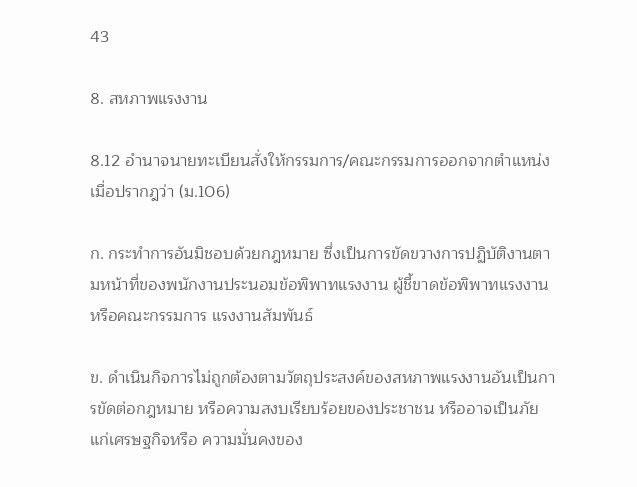43

8. สหภาพแรงงาน

8.12 อำนาจนายทะเบียนสั่งให้กรรมการ/คณะกรรมการออกจากตำแหน่งเมื่อปรากฎว่า (ม.106)

ก. กระทำการอันมิชอบด้วยกฎหมาย ซึ่งเป็นการขัดขวางการปฏิบัติงานตามหน้าที่ของพนักงานประนอมข้อพิพาทแรงงาน ผู้ชี้ขาดข้อพิพาทแรงงาน หรือคณะกรรมการ แรงงานสัมพันธ์

ข. ดำเนินกิจการไม่ถูกต้องตามวัตถุประสงค์ของสหภาพแรงงานอันเป็นการขัดต่อกฎหมาย หรือความสงบเรียบร้อยของประชาชน หรืออาจเป็นภัยแก่เศรษฐกิจหรือ ความมั่นคงของ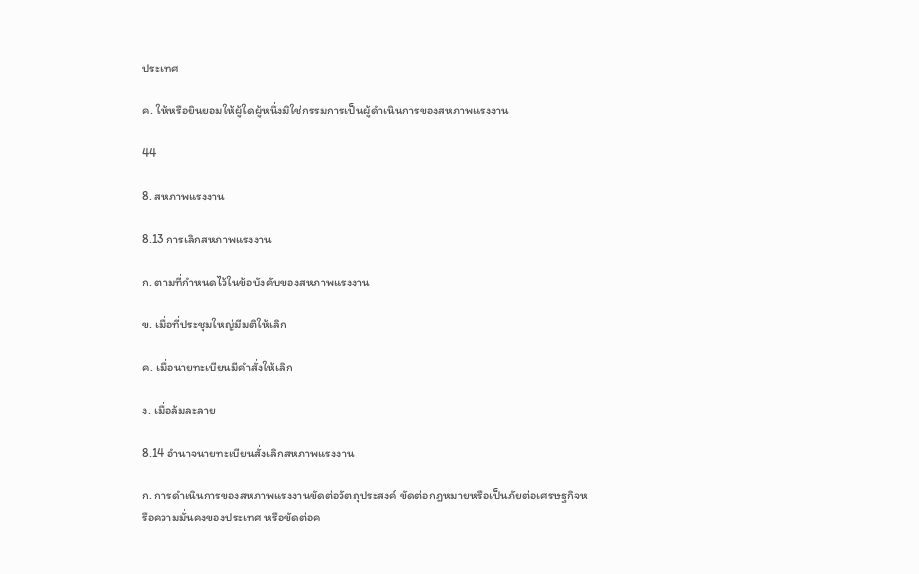ประเทศ

ค. ให้หรือยินยอมให้ผู้ใดผู้หนึ่งมิใช่กรรมการเป็นผู้ดำเนินการของสหภาพแรงงาน

44

8. สหภาพแรงงาน

8.13 การเลิกสหภาพแรงงาน

ก. ตามที่กำหนดไว้ในข้อบังคับของสหภาพแรงงาน

ข. เมื่อที่ประชุมใหญ่มีมติให้เลิก

ค. เมื่อนายทะเบียนมีคำสั่งให้เลิก

ง. เมื่อล้มละลาย

8.14 อำนาจนายทะเบียนสั่งเลิกสหภาพแรงงาน

ก. การดำเนินการของสหภาพแรงงานขัดต่อวัตถุประสงค์ ขัดต่อกฎหมายหรือเป็นภัยต่อเศรษฐกิจหรือความมั่นคงของประเทศ หรือขัดต่อค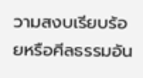วามสงบเรียบร้อยหรือศีลธรรมอัน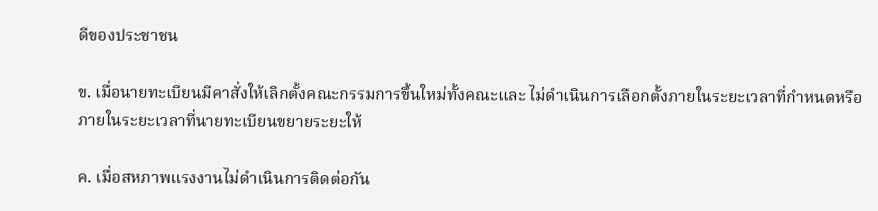ดีของประชาชน

ข. เมื่อนายทะเบียนมีคาสั่งให้เลิกตั้งคณะกรรมการขึ้นใหม่ทั้งคณะและ ไม่ดำเนินการเลือกตั้งภายในระยะเวลาที่กำหนดหรือภายในระยะเวลาที่นายทะเบียนขยายระยะให้

ค. เมื่อสหภาพแรงงานไม่ดำเนินการติดต่อกัน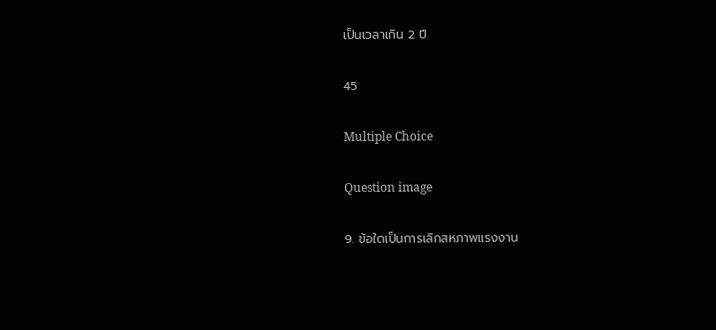เป็นเวลาเกิน 2 ปี

45

Multiple Choice

Question image

9. ข้อใดเป็นการเลิกสหภาพแรงงาน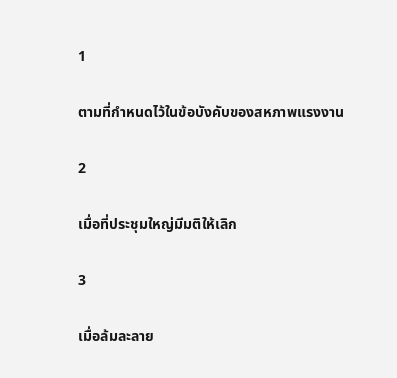1

ตามที่กำหนดไว้ในข้อบังคับของสหภาพแรงงาน

2

เมื่อที่ประชุมใหญ่มีมติให้เลิก

3

เมื่อล้มละลาย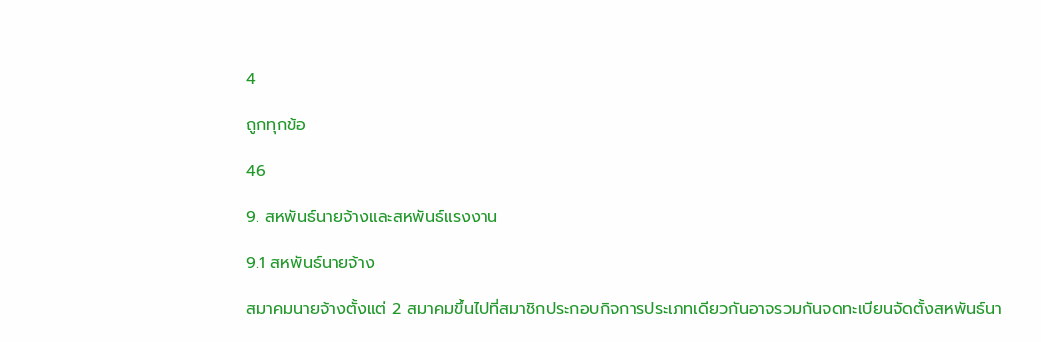4

ถูกทุกข้อ

46

9. สหพันธ์นายจ้างและสหพันธ์แรงงาน

9.1 สหพันธ์นายจ้าง

สมาคมนายจ้างตั้งแต่ 2 สมาคมขึ้นไปที่สมาชิกประกอบกิจการประเภทเดียวกันอาจรวมกันจดทะเบียนจัดตั้งสหพันธ์นา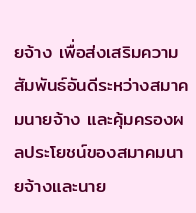ยจ้าง เพื่อส่งเสริมความสัมพันธ์อันดีระหว่างสมาคมนายจ้าง และคุ้มครองผลประโยชน์ของสมาคมนายจ้างและนาย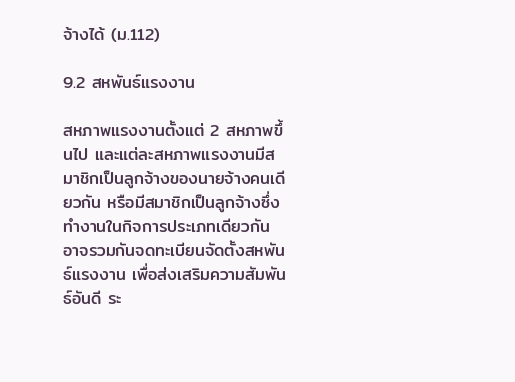จ้างได้ (ม.112)

9.2 สหพันธ์แรงงาน

สหภาพแรงงานตั้งแต่ 2 สหภาพขึ้นไป และแต่ละสหภาพแรงงานมีสมาชิกเป็นลูกจ้างของนายจ้างคนเดียวกัน หรือมีสมาชิกเป็นลูกจ้างซึ่งทำงานในกิจการประเภทเดียวกัน อาจรวมกันจดทะเบียนจัดตั้งสหพันธ์แรงงาน เพื่อส่งเสริมความสัมพันธ์อันดี ระ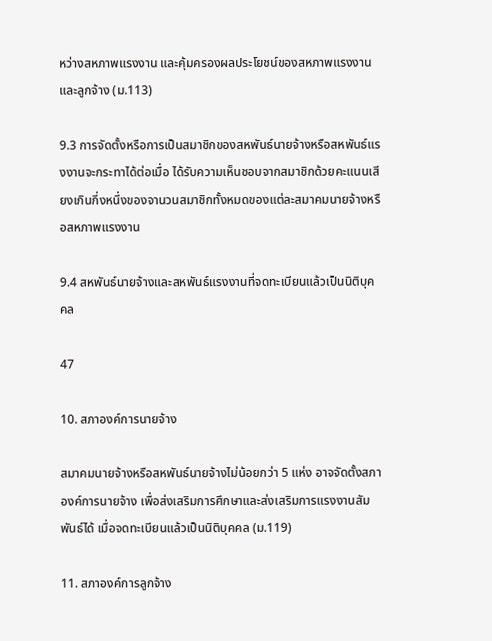หว่างสหภาพแรงงาน และคุ้มครองผลประโยชน์ของสหภาพแรงงานและลูกจ้าง (ม.113)

9.3 การจัดตั้งหรือการเป็นสมาชิกของสหพันธ์นายจ้างหรือสหพันธ์แรงงานจะกระทาได้ต่อเมื่อ ได้รับความเห็นชอบจากสมาชิกด้วยคะแนนเสียงเกินกึ่งหนึ่งของจานวนสมาชิกทั้งหมดของแต่ละสมาคมนายจ้างหรือสหภาพแรงงาน

9.4 สหพันธ์นายจ้างและสหพันธ์แรงงานที่จดทะเบียนแล้วเป็นนิติบุคคล

47

10. สภาองค์การนายจ้าง

สมาคมนายจ้างหรือสหพันธ์นายจ้างไม่น้อยกว่า 5 แห่ง อาจจัดตั้งสภาองค์การนายจ้าง เพื่อส่งเสริมการศึกษาและส่งเสริมการแรงงานสัมพันธ์ได้ เมื่อจดทะเบียนแล้วเป็นนิติบุคคล (ม.119)

11. สภาองค์การลูกจ้าง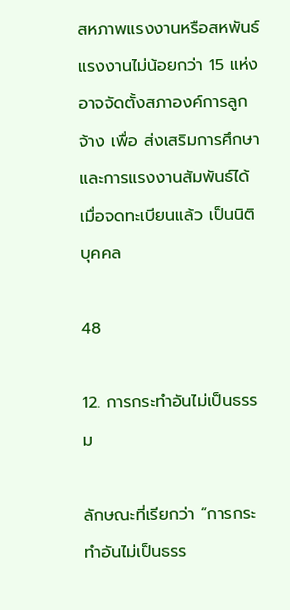สหภาพแรงงานหรือสหพันธ์แรงงานไม่น้อยกว่า 15 แห่ง อาจจัดตั้งสภาองค์การลูกจ้าง เพื่อ ส่งเสริมการศึกษาและการแรงงานสัมพันธ์ได้ เมื่อจดทะเบียนแล้ว เป็นนิติบุคคล

48

12. การกระทำอันไม่เป็นธรรม

ลักษณะที่เรียกว่า “การกระทำอันไม่เป็นธรร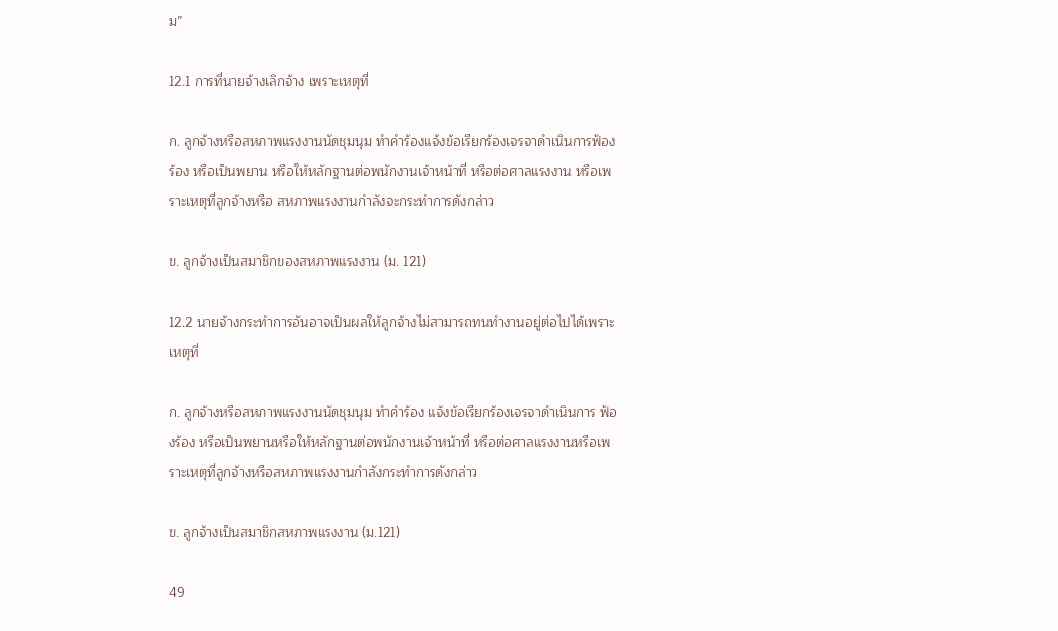ม”

12.1 การที่นายจ้างเลิกจ้าง เพราะเหตุที่

ก. ลูกจ้างหรือสหภาพแรงงานนัดชุมนุม ทำคำร้องแจ้งข้อเรียกร้องเจรจาดำเนินการฟ้องร้อง หรือเป็นพยาน หรือให้หลักฐานต่อพนักงานเจ้าหน้าที่ หรือต่อศาลแรงงาน หรือเพราะเหตุที่ลูกจ้างหรือ สหภาพแรงงานกำลังจะกระทำการดังกล่าว

ข. ลูกจ้างเป็นสมาชิกของสหภาพแรงงาน (ม. 121)

12.2 นายจ้างกระทำการอันอาจเป็นผลให้ลูกจ้างไม่สามารถทนทำงานอยู่ต่อไปได้เพราะเหตุที่

ก. ลูกจ้างหรือสหภาพแรงงานนัดชุมนุม ทำคำร้อง แจ้งข้อเรียกร้องเจรจาดำเนินการ ฟ้องร้อง หรือเป็นพยานหรือให้หลักฐานต่อพนักงานเจ้าหน้าที่ หรือต่อศาลแรงงานหรือเพราะเหตุที่ลูกจ้างหรือสหภาพแรงงานกำลังกระทำการดังกล่าว

ข. ลูกจ้างเป็นสมาชิกสหภาพแรงงาน (ม.121)

49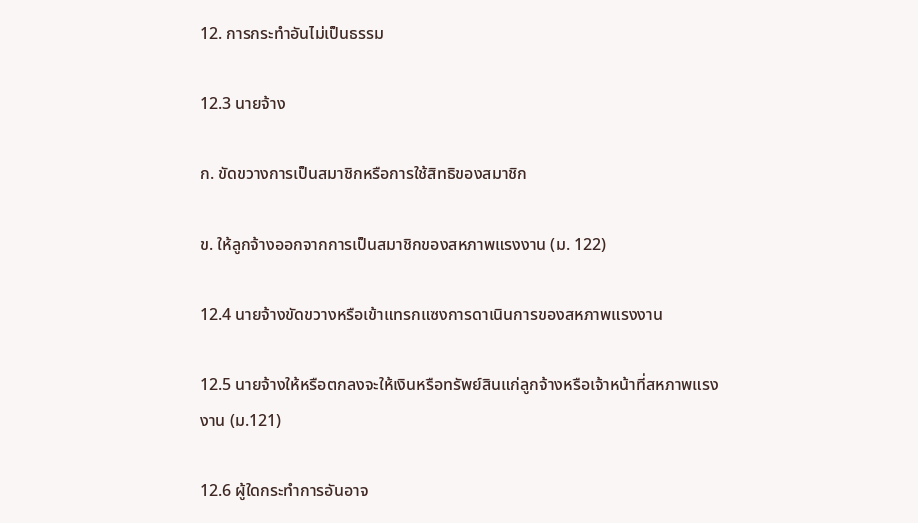12. การกระทำอันไม่เป็นธรรม

12.3 นายจ้าง

ก. ขัดขวางการเป็นสมาชิกหรือการใช้สิทธิของสมาชิก

ข. ให้ลูกจ้างออกจากการเป็นสมาชิกของสหภาพแรงงาน (ม. 122)

12.4 นายจ้างขัดขวางหรือเข้าแทรกแซงการดาเนินการของสหภาพแรงงาน

12.5 นายจ้างให้หรือตกลงจะให้เงินหรือทรัพย์สินแก่ลูกจ้างหรือเจ้าหน้าที่สหภาพแรงงาน (ม.121)

12.6 ผู้ใดกระทำการอันอาจ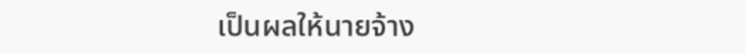เป็นผลให้นายจ้าง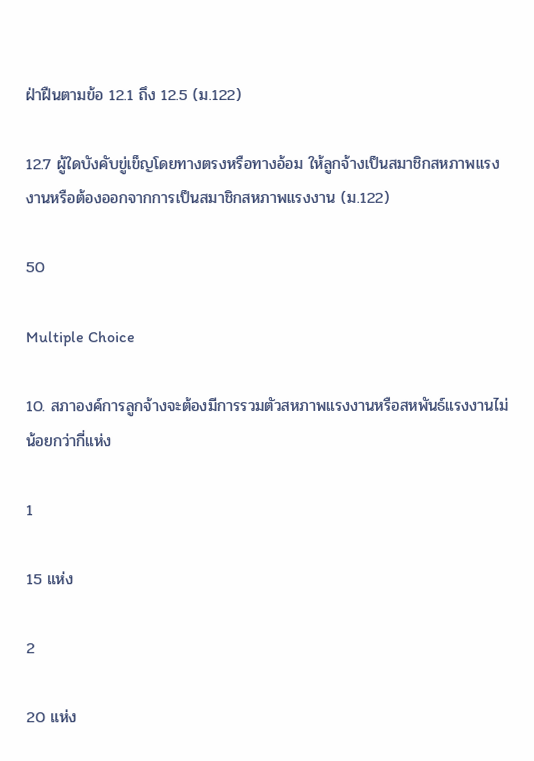ฝ่าฝืนตามข้อ 12.1 ถึง 12.5 (ม.122)

12.7 ผู้ใดบังคับขู่เข็ญโดยทางตรงหรือทางอ้อม ให้ลูกจ้างเป็นสมาชิกสหภาพแรงงานหรือต้องออกจากการเป็นสมาชิกสหภาพแรงงาน (ม.122)

50

Multiple Choice

10. สภาองค์การลูกจ้างจะต้องมีการรวมตัวสหภาพแรงงานหรือสหพันธ์แรงงานไม่น้อยกว่ากี่แห่ง

1

15 แห่ง

2

20 แห่ง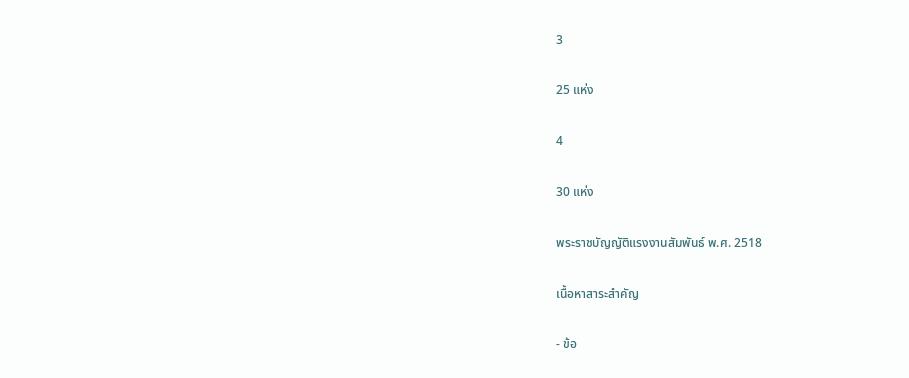3

25 แห่ง

4

30 แห่ง

พระราชบัญญัติแรงงานสัมพันธ์ พ.ศ. 2518

เนื้อหาสาระสำคัญ

- ข้อ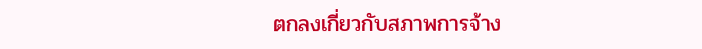ตกลงเกี่ยวกับสภาพการจ้าง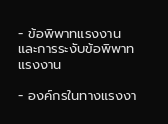- ข้อพิพาทแรงงานและการระงับข้อพิพาทแรงงาน

- องค์กรในทางแรงงา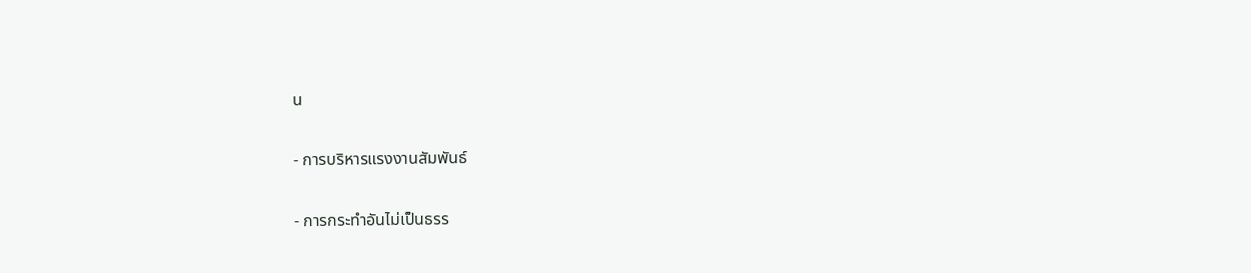น

- การบริหารแรงงานสัมพันธ์

- การกระทำอันไม่เป็นธรร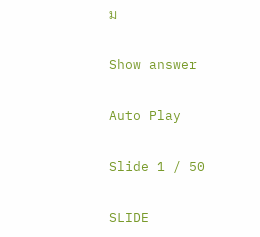ม

Show answer

Auto Play

Slide 1 / 50

SLIDE